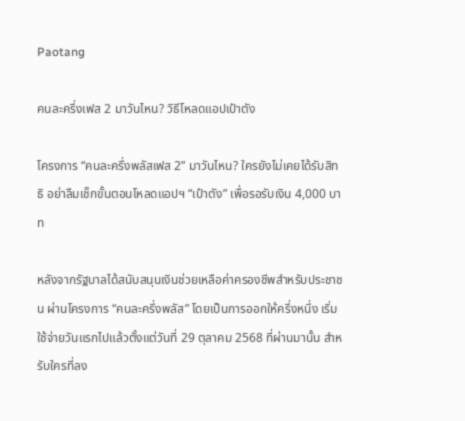Paotang

คนละครึ่งเฟส 2 มาวันไหน? วิธีโหลดแอปเป๋าตัง

โครงการ “คนละครึ่งพลัสเฟส 2” มาวันไหน? ใครยังไม่เคยได้รับสิทธิ อย่าลืมเช็กขั้นตอนโหลดแอปฯ “เป๋าตัง” เพื่อรอรับเงิน 4,000 บาท

หลังจากรัฐบาลได้สนับสนุนเงินช่วยเหลือค่าครองชีพสำหรับประชาชน ผ่านโครงการ “คนละครึ่งพลัส” โดยเป็นการออกให้ครึ่งหนึ่ง เริ่มใช้จ่ายวันแรกไปแล้วตั้งแต่วันที่ 29 ตุลาคม 2568 ที่ผ่านมานั้น สำหรับใครที่ลง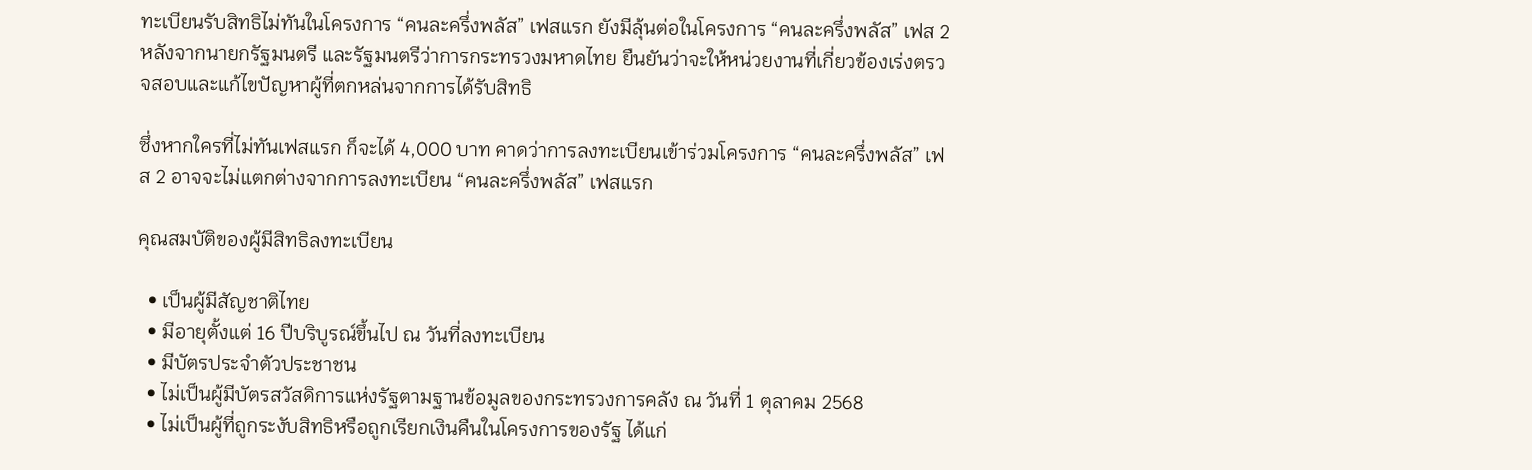ทะเบียนรับสิทธิไม่ทันในโครงการ “คนละครึ่งพลัส” เฟสแรก ยังมีลุ้นต่อในโครงการ “คนละครึ่งพลัส” เฟส 2 หลังจากนายกรัฐมนตรี และรัฐมนตรีว่าการกระทรวงมหาดไทย ยืนยันว่าจะให้หน่วยงานที่เกี่ยวข้องเร่งตรวจสอบและแก้ไขปัญหาผู้ที่ตกหล่นจากการได้รับสิทธิ

ซึ่งหากใครที่ไม่ทันเฟสแรก ก็จะได้ 4,000 บาท คาดว่าการลงทะเบียนเข้าร่วมโครงการ “คนละครึ่งพลัส” เฟส 2 อาจจะไม่แตกต่างจากการลงทะเบียน “คนละครึ่งพลัส” เฟสแรก

คุณสมบัติของผู้มีสิทธิลงทะเบียน

  • เป็นผู้มีสัญชาติไทย
  • มีอายุตั้งแต่ 16 ปีบริบูรณ์ขึ้นไป ณ วันที่ลงทะเบียน
  • มีบัตรประจำตัวประชาชน
  • ไม่เป็นผู้มีบัตรสวัสดิการแห่งรัฐตามฐานข้อมูลของกระทรวงการคลัง ณ วันที่ 1 ตุลาคม 2568
  • ไม่เป็นผู้ที่ถูกระงับสิทธิหรือถูกเรียกเงินคืนในโครงการของรัฐ ได้แก่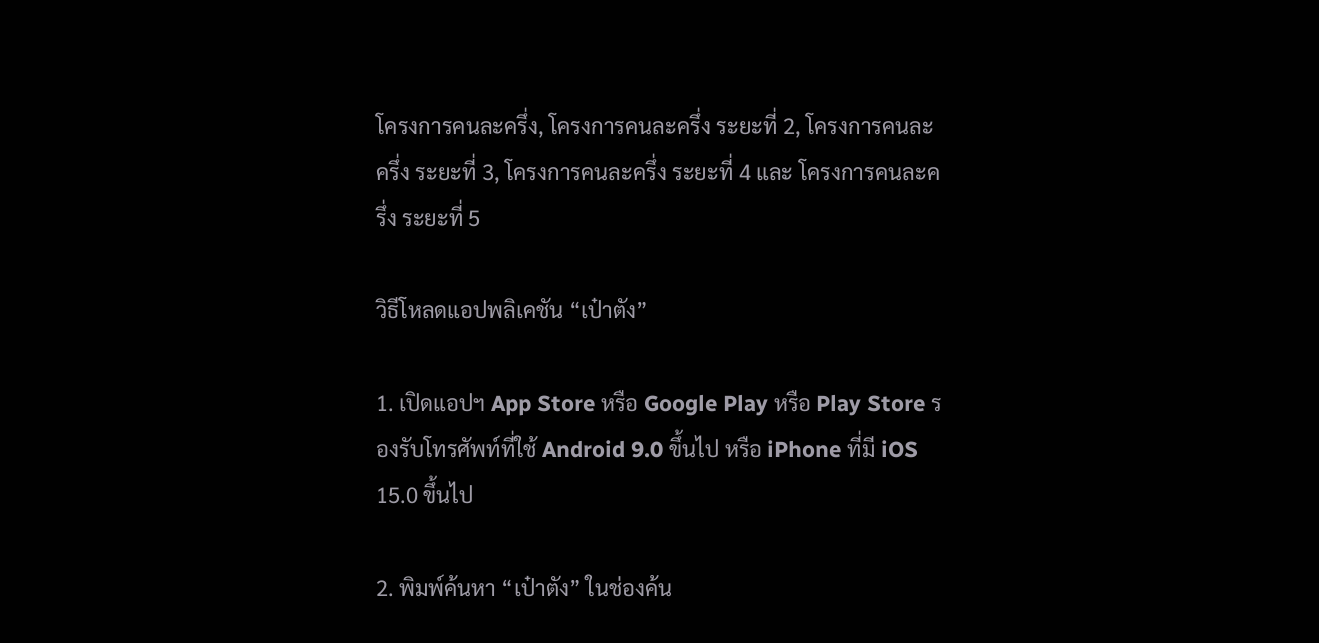โครงการคนละครึ่ง, โครงการคนละครึ่ง ระยะที่ 2, โครงการคนละครึ่ง ระยะที่ 3, โครงการคนละครึ่ง ระยะที่ 4 และ โครงการคนละครึ่ง ระยะที่ 5

วิธีโหลดแอปพลิเคชัน “เป๋าตัง”

1. เปิดแอปฯ App Store หรือ Google Play หรือ Play Store รองรับโทรศัพท์ที่ใช้ Android 9.0 ขึ้นไป หรือ iPhone ที่มี iOS 15.0 ขึ้นไป

2. พิมพ์ค้นหา “เป๋าตัง” ในช่องค้น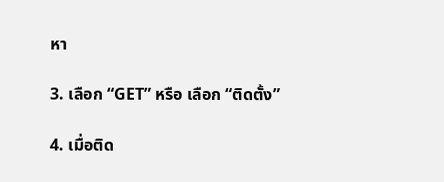หา

3. เลือก “GET” หรือ เลือก “ติดตั้ง”

4. เมื่อติด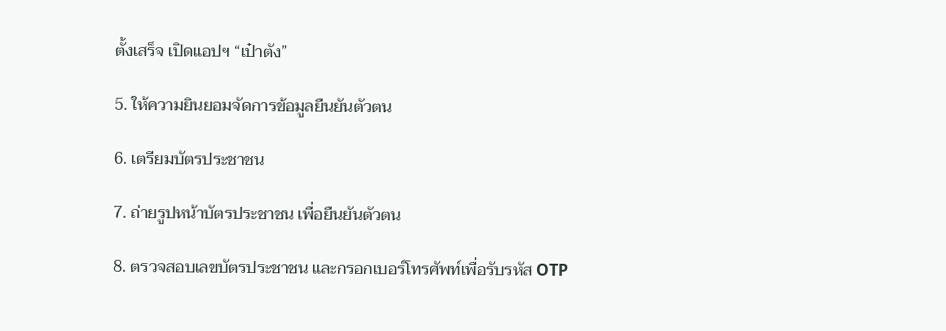ตั้งเสร็จ เปิดแอปฯ “เป๋าตัง”

5. ให้ความยินยอมจัดการข้อมูลยืนยันตัวตน

6. เตรียมบัตรประชาชน

7. ถ่ายรูปหน้าบัตรประชาชน เพื่อยืนยันตัวตน

8. ตรวจสอบเลขบัตรประชาชน และกรอกเบอร์โทรศัพท์เพื่อรับรหัส OTP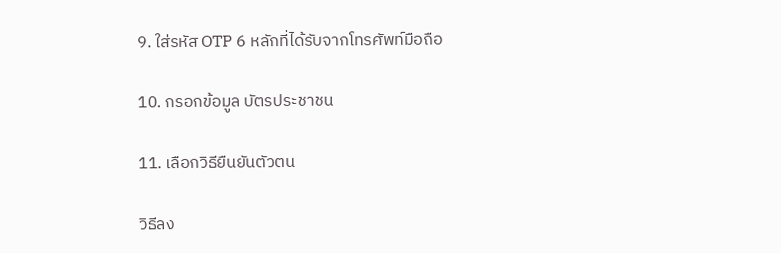9. ใส่รหัส OTP 6 หลักที่ได้รับจากโทรศัพท์มือถือ

10. กรอกข้อมูล บัตรประชาชน

11. เลือกวิธียืนยันตัวตน

วิธีลง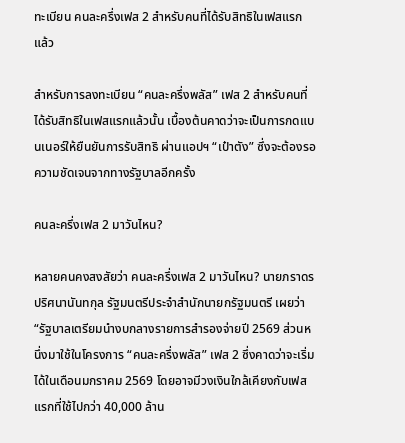ทะเบียน คนละครึ่งเฟส 2 สำหรับคนที่ได้รับสิทธิในเฟสแรกแล้ว

สำหรับการลงทะเบียน “คนละครึ่งพลัส” เฟส 2 สำหรับคนที่ได้รับสิทธิในเฟสแรกแล้วนั้น เบื้องต้นคาดว่าจะเป็นการกดแบนเนอร์ให้ยืนยันการรับสิทธิ ผ่านแอปฯ “เป๋าตัง” ซึ่งจะต้องรอความชัดเจนจากทางรัฐบาลอีกครั้ง

คนละครึ่งเฟส 2 มาวันไหน?

หลายคนคงสงสัยว่า คนละครึ่งเฟส 2 มาวันไหน? นายภราดร ปริศนานันทกุล รัฐมนตรีประจำสำนักนายกรัฐมนตรี เผยว่า “รัฐบาลเตรียมนำงบกลางรายการสำรองจ่ายปี 2569 ส่วนหนึ่งมาใช้ในโครงการ “คนละครึ่งพลัส” เฟส 2 ซึ่งคาดว่าจะเริ่มได้ในเดือนมกราคม 2569 โดยอาจมีวงเงินใกล้เคียงกับเฟสแรกที่ใช้ไปกว่า 40,000 ล้าน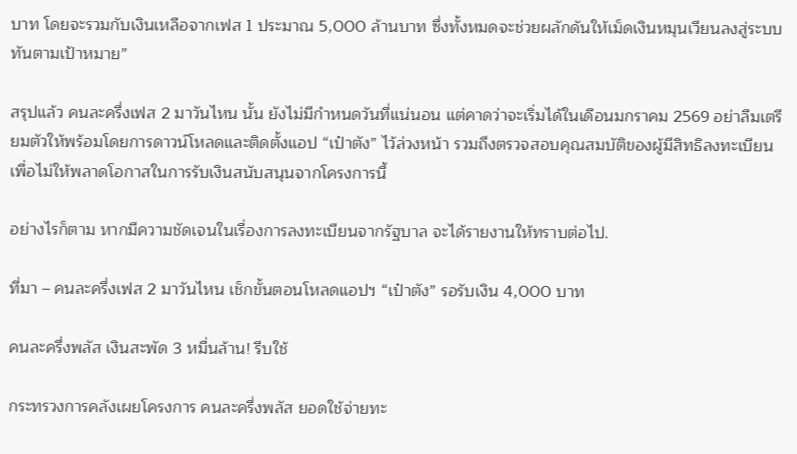บาท โดยจะรวมกับเงินเหลือจากเฟส 1 ประมาณ 5,000 ล้านบาท ซึ่งทั้งหมดจะช่วยผลักดันให้เม็ดเงินหมุนเวียนลงสู่ระบบทันตามเป้าหมาย”

สรุปแล้ว คนละครึ่งเฟส 2 มาวันไหน นั้น ยังไม่มีกำหนดวันที่แน่นอน แต่คาดว่าจะเริ่มได้ในเดือนมกราคม 2569 อย่าลืมเตรียมตัวให้พร้อมโดยการดาวน์โหลดและติดตั้งแอป “เป๋าตัง” ไว้ล่วงหน้า รวมถึงตรวจสอบคุณสมบัติของผู้มีสิทธิลงทะเบียน เพื่อไม่ให้พลาดโอกาสในการรับเงินสนับสนุนจากโครงการนี้

อย่างไรก็ตาม หากมีความชัดเจนในเรื่องการลงทะเบียนจากรัฐบาล จะได้รายงานให้ทราบต่อไป.

ที่มา – คนละครึ่งเฟส 2 มาวันไหน เช็กขั้นตอนโหลดแอปฯ “เป๋าตัง” รอรับเงิน 4,000 บาท

คนละครึ่งพลัส เงินสะพัด 3 หมื่นล้าน! รีบใช้

กระทรวงการคลังเผยโครงการ คนละครึ่งพลัส ยอดใช้จ่ายทะ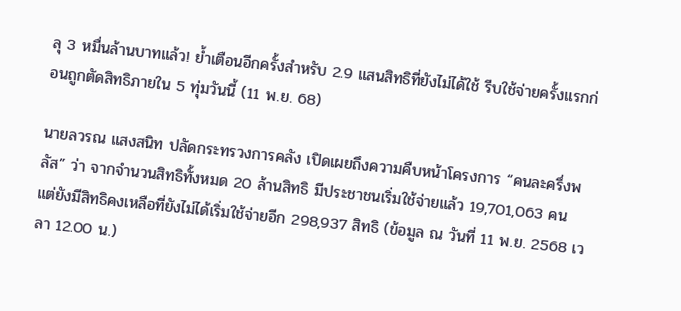ลุ 3 หมื่นล้านบาทแล้ว! ย้ำเตือนอีกครั้งสำหรับ 2.9 แสนสิทธิที่ยังไม่ได้ใช้ รีบใช้จ่ายครั้งแรกก่อนถูกตัดสิทธิภายใน 5 ทุ่มวันนี้ (11 พ.ย. 68)

นายลวรณ แสงสนิท ปลัดกระทรวงการคลัง เปิดเผยถึงความคืบหน้าโครงการ “คนละครึ่งพลัส” ว่า จากจำนวนสิทธิทั้งหมด 20 ล้านสิทธิ มีประชาชนเริ่มใช้จ่ายแล้ว 19,701,063 คน แต่ยังมีสิทธิคงเหลือที่ยังไม่ได้เริ่มใช้จ่ายอีก 298,937 สิทธิ (ข้อมูล ณ วันที่ 11 พ.ย. 2568 เวลา 12.00 น.)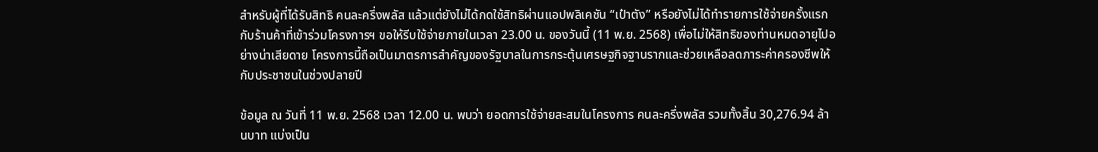สำหรับผู้ที่ได้รับสิทธิ คนละครึ่งพลัส แล้วแต่ยังไม่ได้กดใช้สิทธิผ่านแอปพลิเคชัน “เป๋าตัง” หรือยังไม่ได้ทำรายการใช้จ่ายครั้งแรกกับร้านค้าที่เข้าร่วมโครงการฯ ขอให้รีบใช้จ่ายภายในเวลา 23.00 น. ของวันนี้ (11 พ.ย. 2568) เพื่อไม่ให้สิทธิของท่านหมดอายุไปอย่างน่าเสียดาย โครงการนี้ถือเป็นมาตรการสำคัญของรัฐบาลในการกระตุ้นเศรษฐกิจฐานรากและช่วยเหลือลดภาระค่าครองชีพให้กับประชาชนในช่วงปลายปี

ข้อมูล ณ วันที่ 11 พ.ย. 2568 เวลา 12.00 น. พบว่า ยอดการใช้จ่ายสะสมในโครงการ คนละครึ่งพลัส รวมทั้งสิ้น 30,276.94 ล้านบาท แบ่งเป็น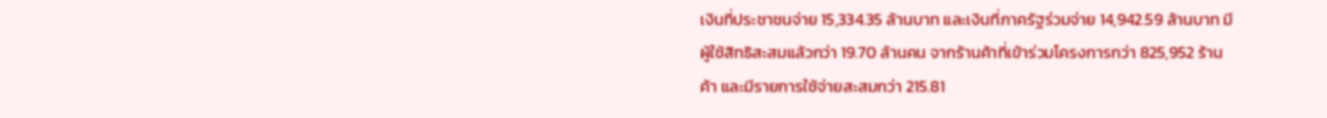เงินที่ประชาชนจ่าย 15,334.35 ล้านบาท และเงินที่ภาครัฐร่วมจ่าย 14,942.59 ล้านบาท มีผู้ใช้สิทธิสะสมแล้วกว่า 19.70 ล้านคน จากร้านค้าที่เข้าร่วมโครงการกว่า 825,952 ร้านค้า และมีรายการใช้จ่ายสะสมกว่า 215.81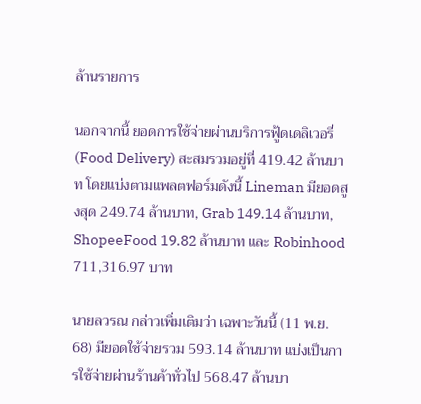ล้านรายการ

นอกจากนี้ ยอดการใช้จ่ายผ่านบริการฟู้ดเดลิเวอรี่ (Food Delivery) สะสมรวมอยู่ที่ 419.42 ล้านบาท โดยแบ่งตามแพลตฟอร์มดังนี้ Lineman มียอดสูงสุด 249.74 ล้านบาท, Grab 149.14 ล้านบาท, ShopeeFood 19.82 ล้านบาท และ Robinhood 711,316.97 บาท

นายลวรณ กล่าวเพิ่มเติมว่า เฉพาะวันนี้ (11 พ.ย. 68) มียอดใช้จ่ายรวม 593.14 ล้านบาท แบ่งเป็นการใช้จ่ายผ่านร้านค้าทั่วไป 568.47 ล้านบา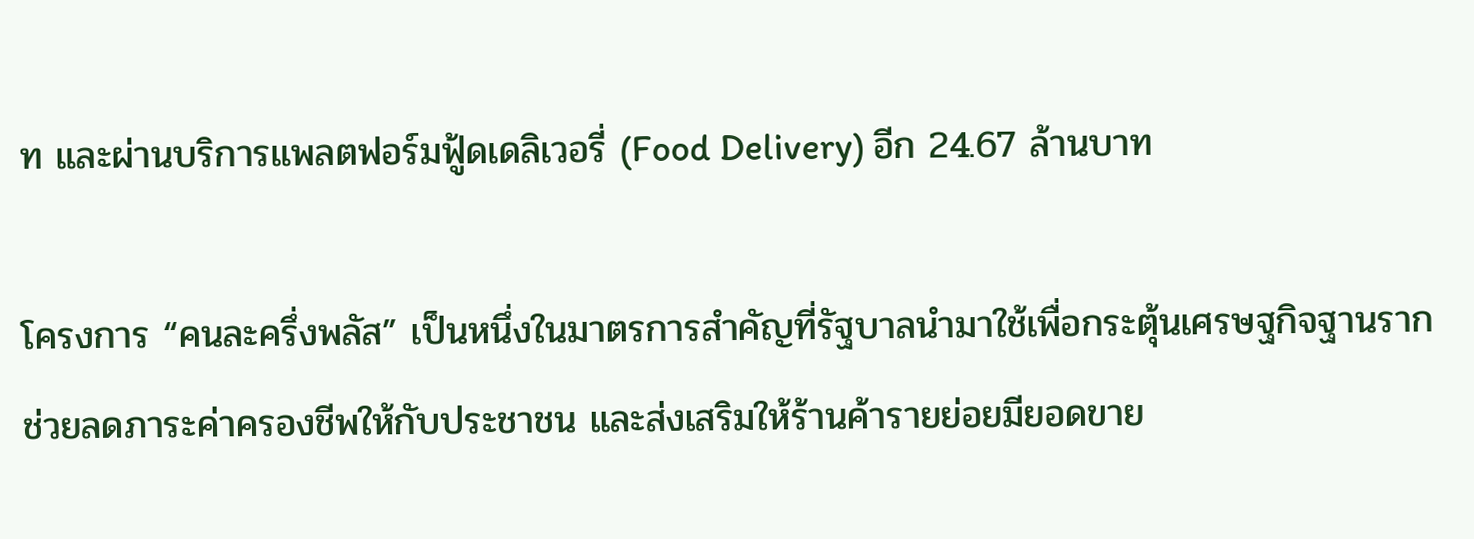ท และผ่านบริการแพลตฟอร์มฟู้ดเดลิเวอรี่ (Food Delivery) อีก 24.67 ล้านบาท

โครงการ “คนละครึ่งพลัส” เป็นหนึ่งในมาตรการสำคัญที่รัฐบาลนำมาใช้เพื่อกระตุ้นเศรษฐกิจฐานราก ช่วยลดภาระค่าครองชีพให้กับประชาชน และส่งเสริมให้ร้านค้ารายย่อยมียอดขาย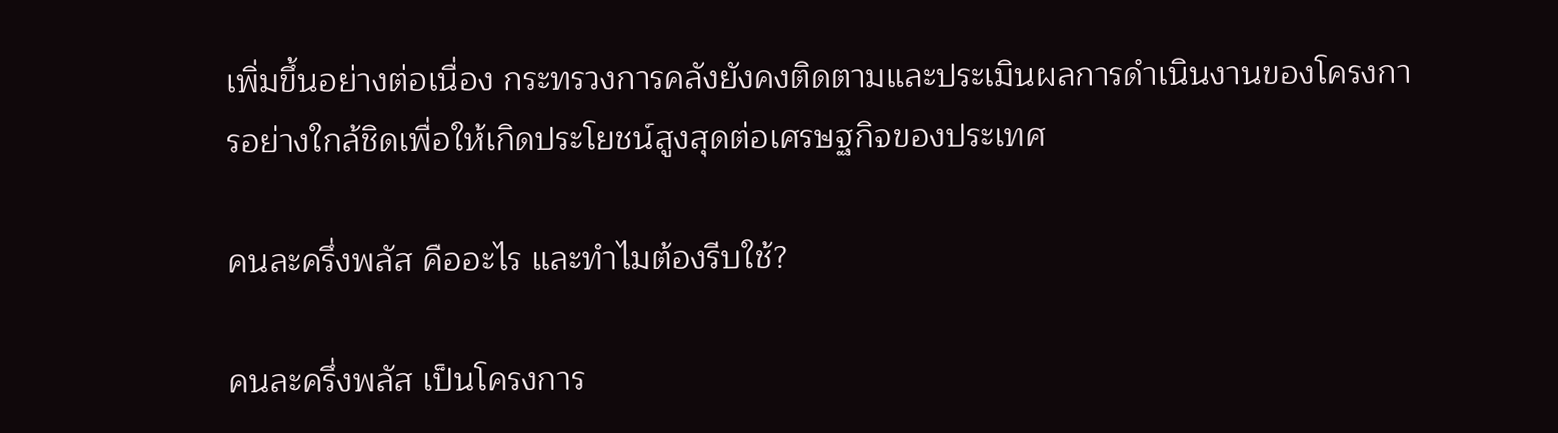เพิ่มขึ้นอย่างต่อเนื่อง กระทรวงการคลังยังคงติดตามและประเมินผลการดำเนินงานของโครงการอย่างใกล้ชิดเพื่อให้เกิดประโยชน์สูงสุดต่อเศรษฐกิจของประเทศ

คนละครึ่งพลัส คืออะไร และทำไมต้องรีบใช้?

คนละครึ่งพลัส เป็นโครงการ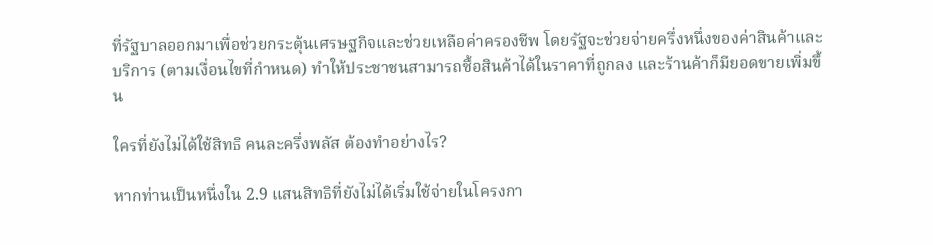ที่รัฐบาลออกมาเพื่อช่วยกระตุ้นเศรษฐกิจและช่วยเหลือค่าครองชีพ โดยรัฐจะช่วยจ่ายครึ่งหนึ่งของค่าสินค้าและบริการ (ตามเงื่อนไขที่กำหนด) ทำให้ประชาชนสามารถซื้อสินค้าได้ในราคาที่ถูกลง และร้านค้าก็มียอดขายเพิ่มขึ้น

ใครที่ยังไม่ได้ใช้สิทธิ คนละครึ่งพลัส ต้องทำอย่างไร?

หากท่านเป็นหนึ่งใน 2.9 แสนสิทธิที่ยังไม่ได้เริ่มใช้จ่ายในโครงกา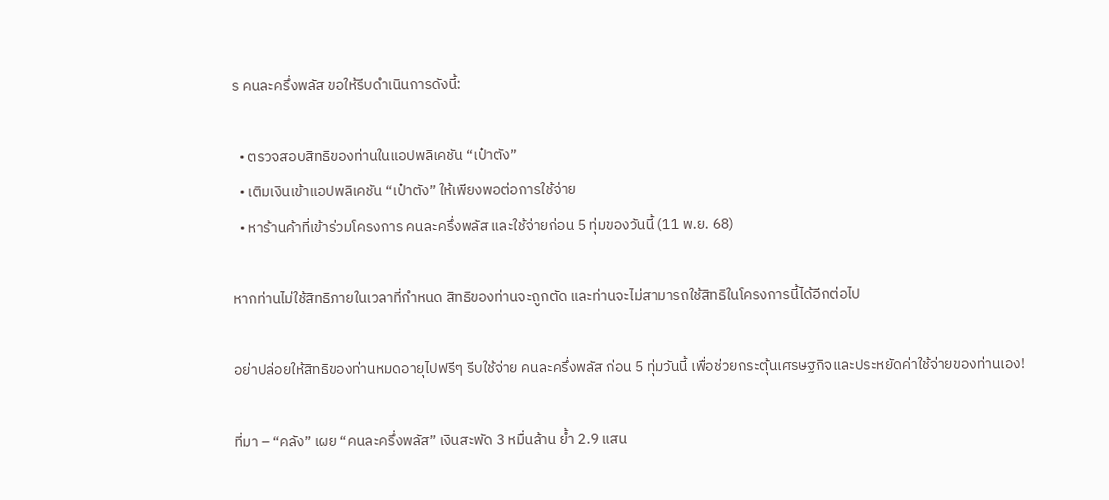ร คนละครึ่งพลัส ขอให้รีบดำเนินการดังนี้:

  • ตรวจสอบสิทธิของท่านในแอปพลิเคชัน “เป๋าตัง”
  • เติมเงินเข้าแอปพลิเคชัน “เป๋าตัง” ให้เพียงพอต่อการใช้จ่าย
  • หาร้านค้าที่เข้าร่วมโครงการ คนละครึ่งพลัส และใช้จ่ายก่อน 5 ทุ่มของวันนี้ (11 พ.ย. 68)

หากท่านไม่ใช้สิทธิภายในเวลาที่กำหนด สิทธิของท่านจะถูกตัด และท่านจะไม่สามารถใช้สิทธิในโครงการนี้ได้อีกต่อไป

อย่าปล่อยให้สิทธิของท่านหมดอายุไปฟรีๆ รีบใช้จ่าย คนละครึ่งพลัส ก่อน 5 ทุ่มวันนี้ เพื่อช่วยกระตุ้นเศรษฐกิจและประหยัดค่าใช้จ่ายของท่านเอง!

ที่มา – “คลัง” เผย “คนละครึ่งพลัส” เงินสะพัด 3 หมื่นล้าน ย้ำ 2.9 แสน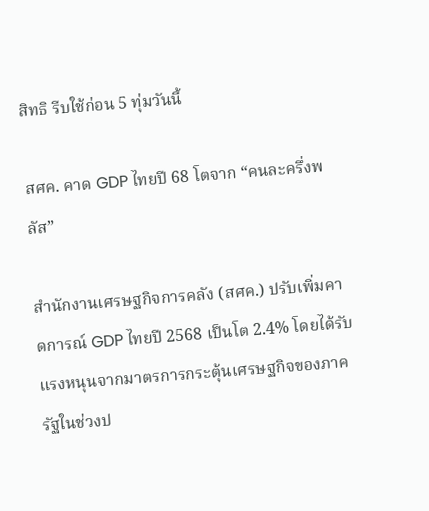สิทธิ รีบใช้ก่อน 5 ทุ่มวันนี้

สศค. คาด GDP ไทยปี 68 โตจาก “คนละครึ่งพลัส”

สำนักงานเศรษฐกิจการคลัง (สศค.) ปรับเพิ่มคาดการณ์ GDP ไทยปี 2568 เป็นโต 2.4% โดยได้รับแรงหนุนจากมาตรการกระตุ้นเศรษฐกิจของภาครัฐในช่วงป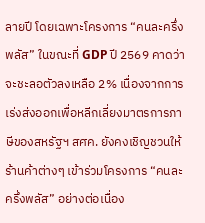ลายปี โดยเฉพาะโครงการ “คนละครึ่งพลัส” ในขณะที่ GDP ปี 2569 คาดว่าจะชะลอตัวลงเหลือ 2% เนื่องจากการเร่งส่งออกเพื่อหลีกเลี่ยงมาตรการภาษีของสหรัฐฯ สศค. ยังคงเชิญชวนให้ร้านค้าต่างๆ เข้าร่วมโครงการ “คนละครึ่งพลัส” อย่างต่อเนื่อง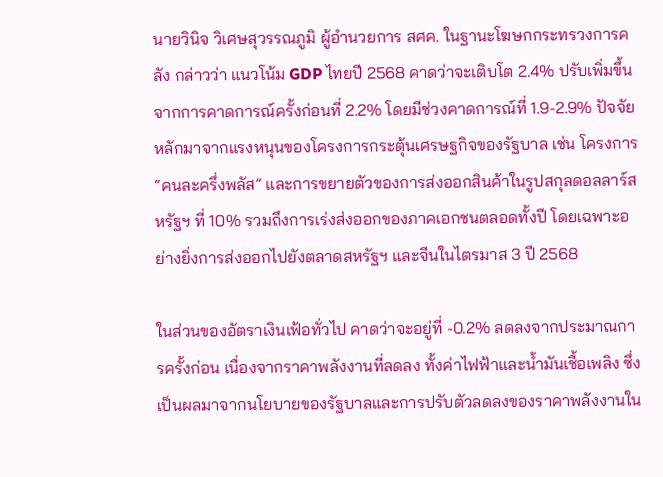นายวินิจ วิเศษสุวรรณภูมิ ผู้อำนวยการ สศค. ในฐานะโฆษกกระทรวงการคลัง กล่าวว่า แนวโน้ม GDP ไทยปี 2568 คาดว่าจะเติบโต 2.4% ปรับเพิ่มขึ้นจากการคาดการณ์ครั้งก่อนที่ 2.2% โดยมีช่วงคาดการณ์ที่ 1.9-2.9% ปัจจัยหลักมาจากแรงหนุนของโครงการกระตุ้นเศรษฐกิจของรัฐบาล เช่น โครงการ “คนละครึ่งพลัส” และการขยายตัวของการส่งออกสินค้าในรูปสกุลดอลลาร์สหรัฐฯ ที่ 10% รวมถึงการเร่งส่งออกของภาคเอกชนตลอดทั้งปี โดยเฉพาะอย่างยิ่งการส่งออกไปยังตลาดสหรัฐฯ และจีนในไตรมาส 3 ปี 2568

ในส่วนของอัตราเงินเฟ้อทั่วไป คาดว่าจะอยู่ที่ -0.2% ลดลงจากประมาณการครั้งก่อน เนื่องจากราคาพลังงานที่ลดลง ทั้งค่าไฟฟ้าและน้ำมันเชื้อเพลิง ซึ่งเป็นผลมาจากนโยบายของรัฐบาลและการปรับตัวลดลงของราคาพลังงานใน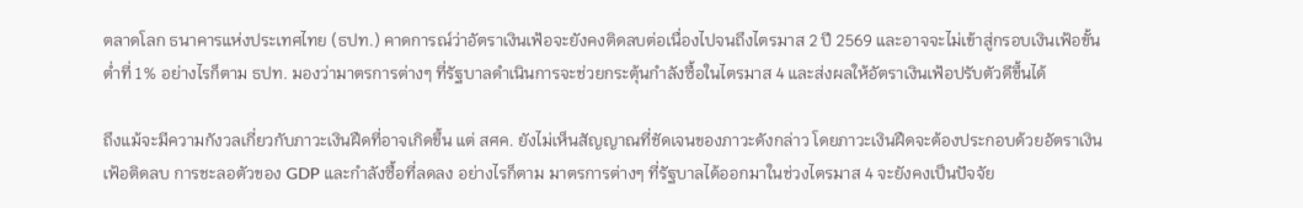ตลาดโลก ธนาคารแห่งประเทศไทย (ธปท.) คาดการณ์ว่าอัตราเงินเฟ้อจะยังคงติดลบต่อเนื่องไปจนถึงไตรมาส 2 ปี 2569 และอาจจะไม่เข้าสู่กรอบเงินเฟ้อขั้นต่ำที่ 1% อย่างไรก็ตาม ธปท. มองว่ามาตรการต่างๆ ที่รัฐบาลดำเนินการจะช่วยกระตุ้นกำลังซื้อในไตรมาส 4 และส่งผลให้อัตราเงินเฟ้อปรับตัวดีขึ้นได้

ถึงแม้จะมีความกังวลเกี่ยวกับภาวะเงินฝืดที่อาจเกิดขึ้น แต่ สศค. ยังไม่เห็นสัญญาณที่ชัดเจนของภาวะดังกล่าว โดยภาวะเงินฝืดจะต้องประกอบด้วยอัตราเงินเฟ้อติดลบ การชะลอตัวของ GDP และกำลังซื้อที่ลดลง อย่างไรก็ตาม มาตรการต่างๆ ที่รัฐบาลได้ออกมาในช่วงไตรมาส 4 จะยังคงเป็นปัจจัย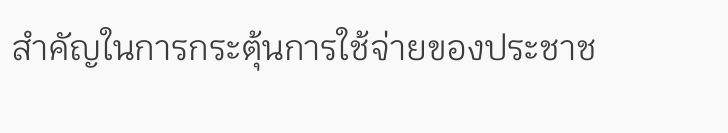สำคัญในการกระตุ้นการใช้จ่ายของประชาช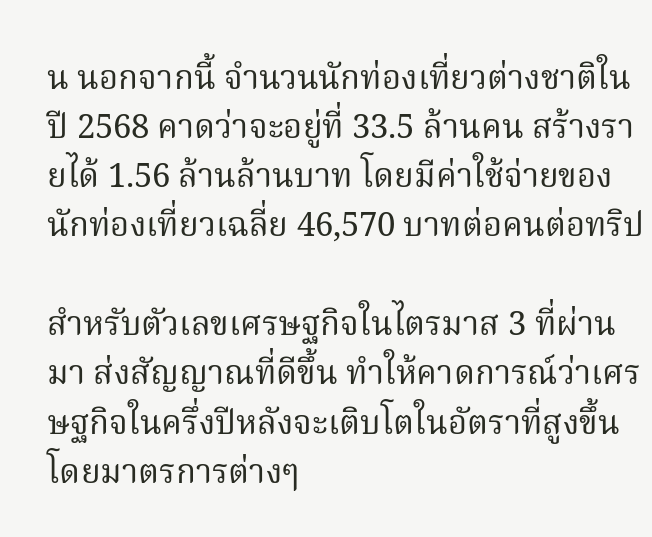น นอกจากนี้ จำนวนนักท่องเที่ยวต่างชาติในปี 2568 คาดว่าจะอยู่ที่ 33.5 ล้านคน สร้างรายได้ 1.56 ล้านล้านบาท โดยมีค่าใช้จ่ายของนักท่องเที่ยวเฉลี่ย 46,570 บาทต่อคนต่อทริป

สำหรับตัวเลขเศรษฐกิจในไตรมาส 3 ที่ผ่านมา ส่งสัญญาณที่ดีขึ้น ทำให้คาดการณ์ว่าเศรษฐกิจในครึ่งปีหลังจะเติบโตในอัตราที่สูงขึ้น โดยมาตรการต่างๆ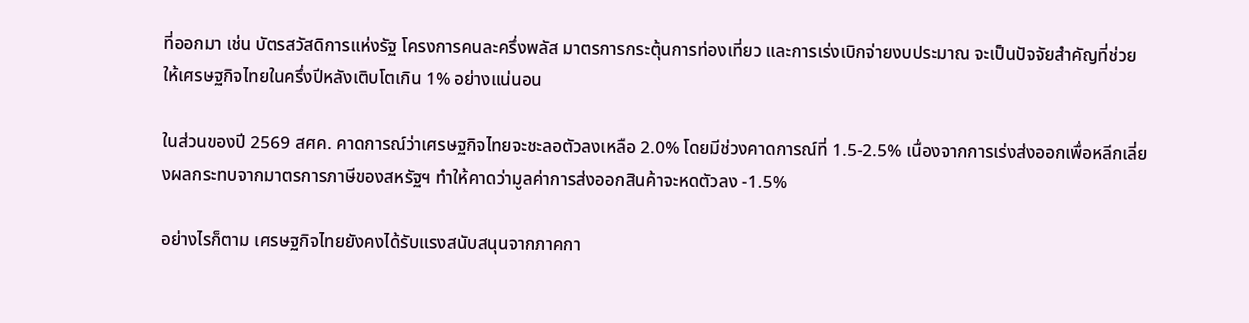ที่ออกมา เช่น บัตรสวัสดิการแห่งรัฐ โครงการคนละครึ่งพลัส มาตรการกระตุ้นการท่องเที่ยว และการเร่งเบิกจ่ายงบประมาณ จะเป็นปัจจัยสำคัญที่ช่วยให้เศรษฐกิจไทยในครึ่งปีหลังเติบโตเกิน 1% อย่างแน่นอน

ในส่วนของปี 2569 สศค. คาดการณ์ว่าเศรษฐกิจไทยจะชะลอตัวลงเหลือ 2.0% โดยมีช่วงคาดการณ์ที่ 1.5-2.5% เนื่องจากการเร่งส่งออกเพื่อหลีกเลี่ยงผลกระทบจากมาตรการภาษีของสหรัฐฯ ทำให้คาดว่ามูลค่าการส่งออกสินค้าจะหดตัวลง -1.5%

อย่างไรก็ตาม เศรษฐกิจไทยยังคงได้รับแรงสนับสนุนจากภาคกา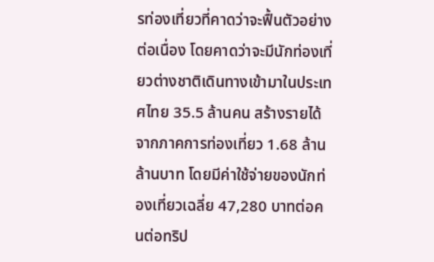รท่องเที่ยวที่คาดว่าจะฟื้นตัวอย่างต่อเนื่อง โดยคาดว่าจะมีนักท่องเที่ยวต่างชาติเดินทางเข้ามาในประเทศไทย 35.5 ล้านคน สร้างรายได้จากภาคการท่องเที่ยว 1.68 ล้านล้านบาท โดยมีค่าใช้จ่ายของนักท่องเที่ยวเฉลี่ย 47,280 บาทต่อคนต่อทริป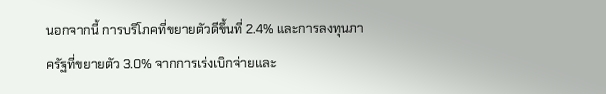นอกจากนี้ การบริโภคที่ขยายตัวดีขึ้นที่ 2.4% และการลงทุนภาครัฐที่ขยายตัว 3.0% จากการเร่งเบิกจ่ายและ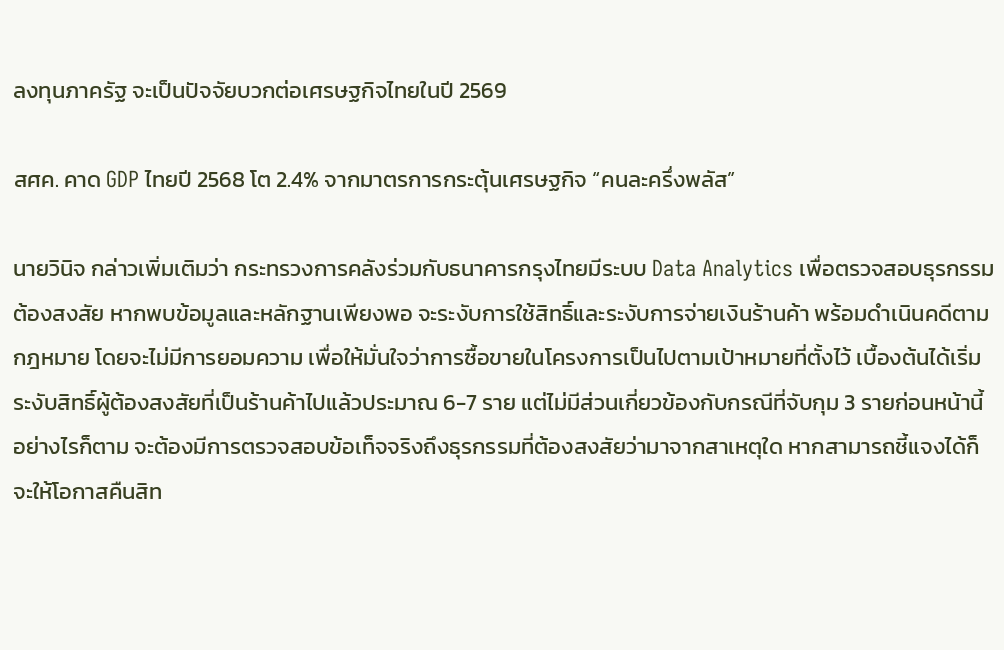ลงทุนภาครัฐ จะเป็นปัจจัยบวกต่อเศรษฐกิจไทยในปี 2569

สศค. คาด GDP ไทยปี 2568 โต 2.4% จากมาตรการกระตุ้นเศรษฐกิจ “คนละครึ่งพลัส”

นายวินิจ กล่าวเพิ่มเติมว่า กระทรวงการคลังร่วมกับธนาคารกรุงไทยมีระบบ Data Analytics เพื่อตรวจสอบธุรกรรมต้องสงสัย หากพบข้อมูลและหลักฐานเพียงพอ จะระงับการใช้สิทธิ์และระงับการจ่ายเงินร้านค้า พร้อมดำเนินคดีตามกฎหมาย โดยจะไม่มีการยอมความ เพื่อให้มั่นใจว่าการซื้อขายในโครงการเป็นไปตามเป้าหมายที่ตั้งไว้ เบื้องต้นได้เริ่มระงับสิทธิ์ผู้ต้องสงสัยที่เป็นร้านค้าไปแล้วประมาณ 6-7 ราย แต่ไม่มีส่วนเกี่ยวข้องกับกรณีที่จับกุม 3 รายก่อนหน้านี้ อย่างไรก็ตาม จะต้องมีการตรวจสอบข้อเท็จจริงถึงธุรกรรมที่ต้องสงสัยว่ามาจากสาเหตุใด หากสามารถชี้แจงได้ก็จะให้โอกาสคืนสิท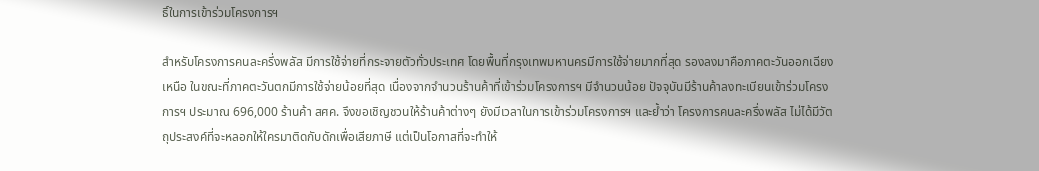ธิ์ในการเข้าร่วมโครงการฯ

สำหรับโครงการคนละครึ่งพลัส มีการใช้จ่ายที่กระจายตัวทั่วประเทศ โดยพื้นที่กรุงเทพมหานครมีการใช้จ่ายมากที่สุด รองลงมาคือภาคตะวันออกเฉียงเหนือ ในขณะที่ภาคตะวันตกมีการใช้จ่ายน้อยที่สุด เนื่องจากจำนวนร้านค้าที่เข้าร่วมโครงการฯ มีจำนวนน้อย ปัจจุบันมีร้านค้าลงทะเบียนเข้าร่วมโครงการฯ ประมาณ 696,000 ร้านค้า สศค. จึงขอเชิญชวนให้ร้านค้าต่างๆ ยังมีเวลาในการเข้าร่วมโครงการฯ และย้ำว่า โครงการคนละครึ่งพลัส ไม่ได้มีวัตถุประสงค์ที่จะหลอกให้ใครมาติดกับดักเพื่อเสียภาษี แต่เป็นโอกาสที่จะทำให้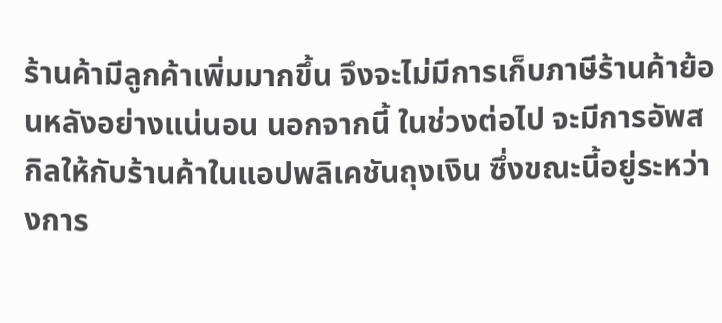ร้านค้ามีลูกค้าเพิ่มมากขึ้น จึงจะไม่มีการเก็บภาษีร้านค้าย้อนหลังอย่างแน่นอน นอกจากนี้ ในช่วงต่อไป จะมีการอัพสกิลให้กับร้านค้าในแอปพลิเคชันถุงเงิน ซึ่งขณะนี้อยู่ระหว่างการ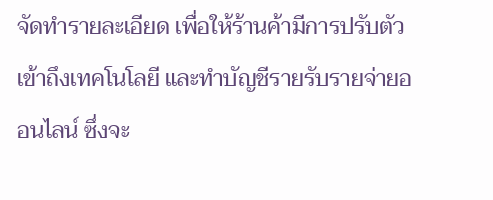จัดทำรายละเอียด เพื่อให้ร้านค้ามีการปรับตัว เข้าถึงเทคโนโลยี และทำบัญชีรายรับรายจ่ายออนไลน์ ซึ่งจะ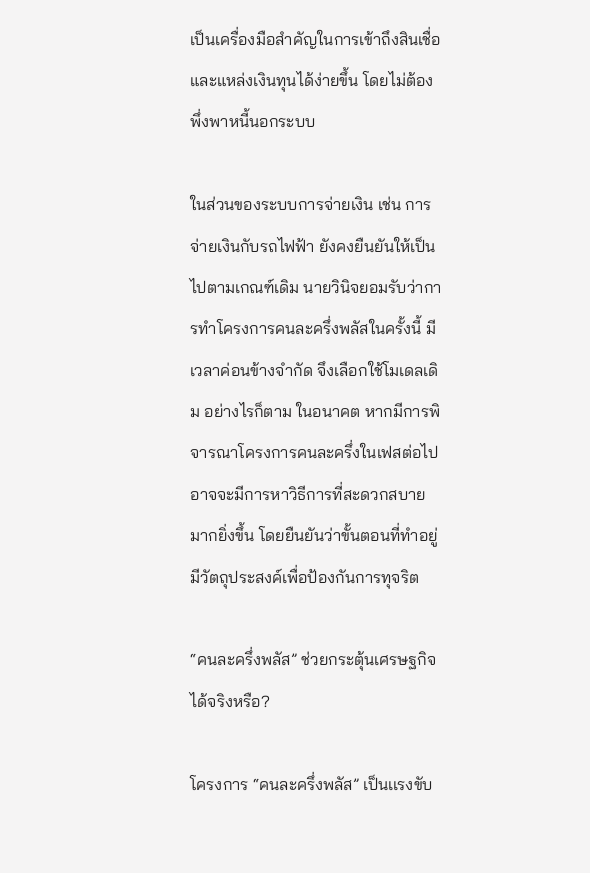เป็นเครื่องมือสำคัญในการเข้าถึงสินเชื่อและแหล่งเงินทุนได้ง่ายขึ้น โดยไม่ต้องพึ่งพาหนี้นอกระบบ

ในส่วนของระบบการจ่ายเงิน เช่น การจ่ายเงินกับรถไฟฟ้า ยังคงยืนยันให้เป็นไปตามเกณฑ์เดิม นายวินิจยอมรับว่าการทำโครงการคนละครึ่งพลัสในครั้งนี้ มีเวลาค่อนข้างจำกัด จึงเลือกใช้โมเดลเดิม อย่างไรก็ตาม ในอนาคต หากมีการพิจารณาโครงการคนละครึ่งในเฟสต่อไป อาจจะมีการหาวิธีการที่สะดวกสบายมากยิ่งขึ้น โดยยืนยันว่าขั้นตอนที่ทำอยู่มีวัตถุประสงค์เพื่อป้องกันการทุจริต

“คนละครึ่งพลัส” ช่วยกระตุ้นเศรษฐกิจได้จริงหรือ?

โครงการ “คนละครึ่งพลัส” เป็นเเรงขับ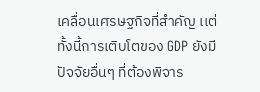เคลื่อนเศรษฐกิจที่สำคัญ เเต่ทั้งนี้การเติบโตของ GDP ยังมีปัจจัยอื่นๆ ที่ต้องพิจาร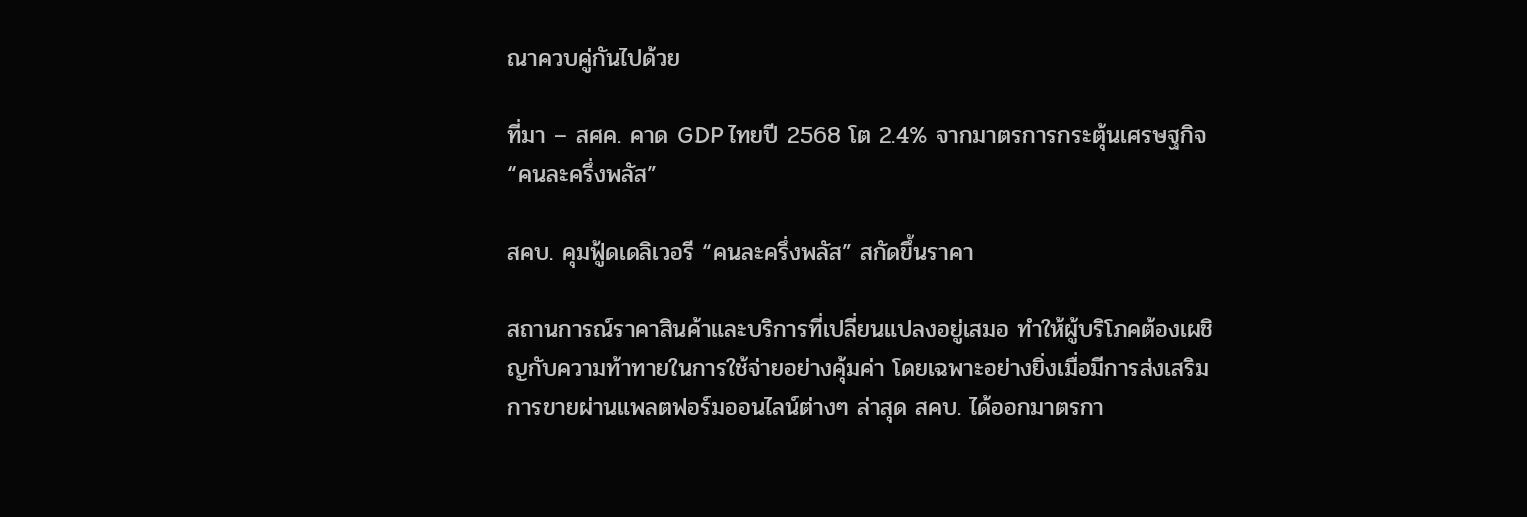ณาควบคู่กันไปด้วย

ที่มา – สศค. คาด GDP ไทยปี 2568 โต 2.4% จากมาตรการกระตุ้นเศรษฐกิจ “คนละครึ่งพลัส”

สคบ. คุมฟู้ดเดลิเวอรี “คนละครึ่งพลัส” สกัดขึ้นราคา

สถานการณ์ราคาสินค้าและบริการที่เปลี่ยนแปลงอยู่เสมอ ทำให้ผู้บริโภคต้องเผชิญกับความท้าทายในการใช้จ่ายอย่างคุ้มค่า โดยเฉพาะอย่างยิ่งเมื่อมีการส่งเสริมการขายผ่านแพลตฟอร์มออนไลน์ต่างๆ ล่าสุด สคบ. ได้ออกมาตรกา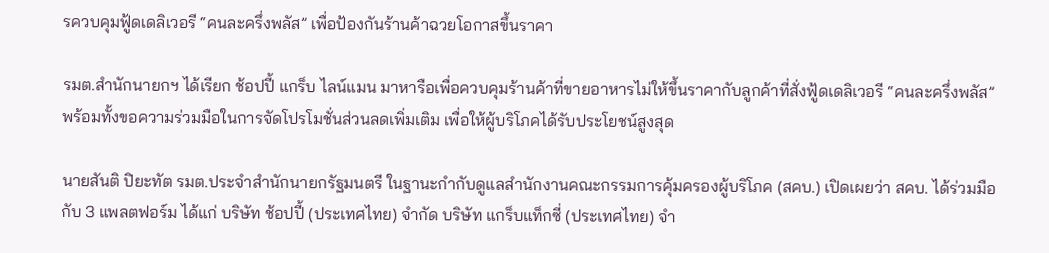รควบคุมฟู้ดเดลิเวอรี “คนละครึ่งพลัส” เพื่อป้องกันร้านค้าฉวยโอกาสขึ้นราคา

รมต.สำนักนายกฯ ได้เรียก ช้อปปี้ แกร็บ ไลน์แมน มาหารือเพื่อควบคุมร้านค้าที่ขายอาหารไม่ให้ขึ้นราคากับลูกค้าที่สั่งฟู้ดเดลิเวอรี “คนละครึ่งพลัส” พร้อมทั้งขอความร่วมมือในการจัดโปรโมชั่นส่วนลดเพิ่มเติม เพื่อให้ผู้บริโภคได้รับประโยชน์สูงสุด

นายสันติ ปิยะทัต รมต.ประจำสำนักนายกรัฐมนตรี ในฐานะกำกับดูแลสำนักงานคณะกรรมการคุ้มครองผู้บริโภค (สคบ.) เปิดเผยว่า สคบ. ได้ร่วมมือกับ 3 แพลตฟอร์ม ได้แก่ บริษัท ช้อปปี้ (ประเทศไทย) จำกัด บริษัท แกร็บแท็กซี่ (ประเทศไทย) จำ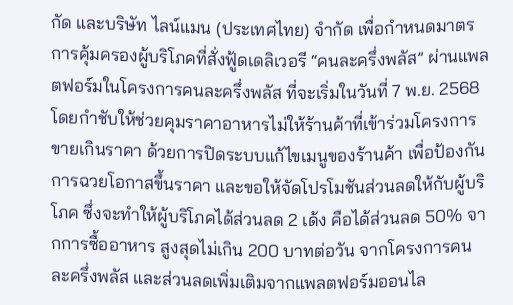กัด และบริษัท ไลน์แมน (ประเทศไทย) จำกัด เพื่อกำหนดมาตรการคุ้มครองผู้บริโภคที่สั่งฟู้ดเดลิเวอรี “คนละครึ่งพลัส” ผ่านแพลตฟอร์มในโครงการคนละครึ่งพลัส ที่จะเริ่มในวันที่ 7 พ.ย. 2568 โดยกำชับให้ช่วยคุมราคาอาหารไม่ให้ร้านค้าที่เข้าร่วมโครงการขายเกินราคา ด้วยการปิดระบบแก้ไขเมนูของร้านค้า เพื่อป้องกันการฉวยโอกาสขึ้นราคา และขอให้จัดโปรโมชันส่วนลดให้กับผู้บริโภค ซึ่งจะทำให้ผู้บริโภคได้ส่วนลด 2 เด้ง คือได้ส่วนลด 50% จากการซื้ออาหาร สูงสุดไม่เกิน 200 บาทต่อวัน จากโครงการคนละครึ่งพลัส และส่วนลดเพิ่มเติมจากแพลตฟอร์มออนไล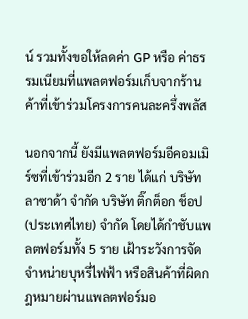น์ รวมทั้งขอให้ลดค่า GP หรือ ค่าธรรมเนียมที่แพลตฟอร์มเก็บจากร้านค้าที่เข้าร่วมโครงการคนละครึ่งพลัส

นอกจากนี้ ยังมีแพลตฟอร์มอีคอมเมิร์ซที่เข้าร่วมอีก 2 ราย ได้แก่ บริษัท ลาซาด้า จำกัด บริษัท ติ๊กต็อก ช็อป (ประเทศไทย) จำกัด โดยได้กำชับแพลตฟอร์มทั้ง 5 ราย เฝ้าระวังการจัดจำหน่ายบุหรี่ไฟฟ้า หรือสินค้าที่ผิดกฎหมายผ่านแพลตฟอร์มอ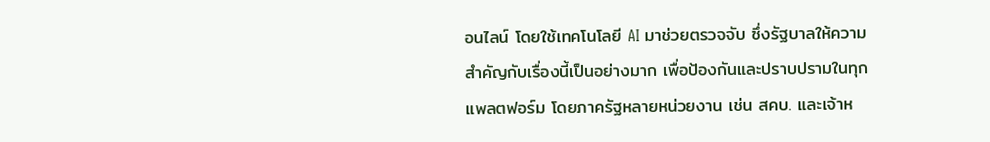อนไลน์ โดยใช้เทคโนโลยี AI มาช่วยตรวจจับ ซึ่งรัฐบาลให้ความสำคัญกับเรื่องนี้เป็นอย่างมาก เพื่อป้องกันและปราบปรามในทุกแพลตฟอร์ม โดยภาครัฐหลายหน่วยงาน เช่น สคบ. และเจ้าห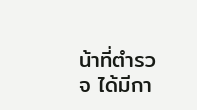น้าที่ตำรวจ ได้มีกา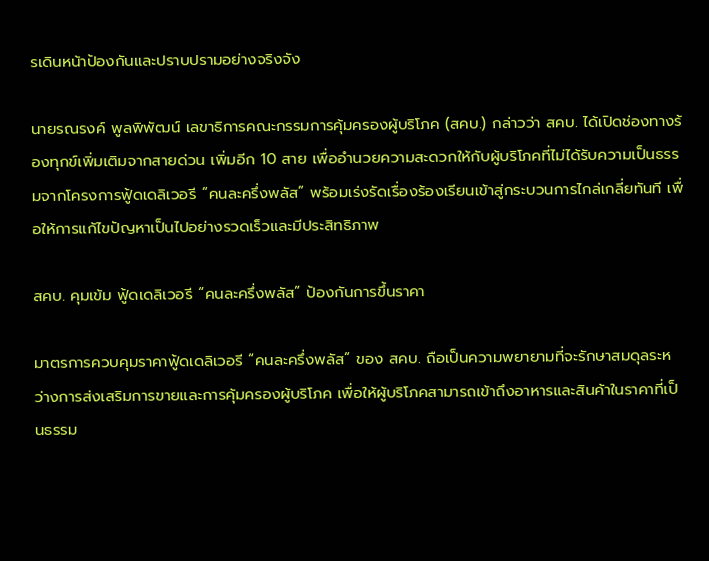รเดินหน้าป้องกันและปราบปรามอย่างจริงจัง

นายรณรงค์ พูลพิพัฒน์ เลขาธิการคณะกรรมการคุ้มครองผู้บริโภค (สคบ.) กล่าวว่า สคบ. ได้เปิดช่องทางร้องทุกข์เพิ่มเติมจากสายด่วน เพิ่มอีก 10 สาย เพื่ออำนวยความสะดวกให้กับผู้บริโภคที่ไม่ได้รับความเป็นธรรมจากโครงการฟู้ดเดลิเวอรี “คนละครึ่งพลัส” พร้อมเร่งรัดเรื่องร้องเรียนเข้าสู่กระบวนการไกล่เกลี่ยทันที เพื่อให้การแก้ไขปัญหาเป็นไปอย่างรวดเร็วและมีประสิทธิภาพ

สคบ. คุมเข้ม ฟู้ดเดลิเวอรี “คนละครึ่งพลัส” ป้องกันการขึ้นราคา

มาตรการควบคุมราคาฟู้ดเดลิเวอรี “คนละครึ่งพลัส” ของ สคบ. ถือเป็นความพยายามที่จะรักษาสมดุลระหว่างการส่งเสริมการขายและการคุ้มครองผู้บริโภค เพื่อให้ผู้บริโภคสามารถเข้าถึงอาหารและสินค้าในราคาที่เป็นธรรม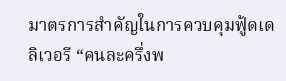มาตรการสำคัญในการควบคุมฟู้ดเดลิเวอรี “คนละครึ่งพ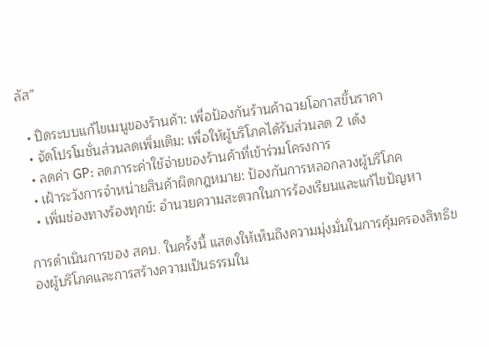ลัส”

  • ปิดระบบแก้ไขเมนูของร้านค้า: เพื่อป้องกันร้านค้าฉวยโอกาสขึ้นราคา
  • จัดโปรโมชั่นส่วนลดเพิ่มเติม: เพื่อให้ผู้บริโภคได้รับส่วนลด 2 เด้ง
  • ลดค่า GP: ลดภาระค่าใช้จ่ายของร้านค้าที่เข้าร่วมโครงการ
  • เฝ้าระวังการจำหน่ายสินค้าผิดกฎหมาย: ป้องกันการหลอกลวงผู้บริโภค
  • เพิ่มช่องทางร้องทุกข์: อำนวยความสะดวกในการร้องเรียนและแก้ไขปัญหา

การดำเนินการของ สคบ. ในครั้งนี้ แสดงให้เห็นถึงความมุ่งมั่นในการคุ้มครองสิทธิของผู้บริโภคและการสร้างความเป็นธรรมใน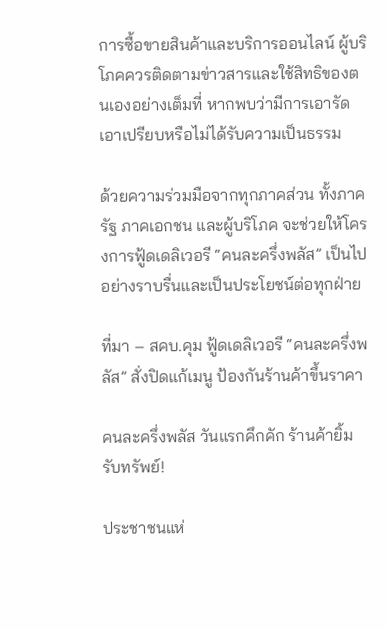การซื้อขายสินค้าและบริการออนไลน์ ผู้บริโภคควรติดตามข่าวสารและใช้สิทธิของตนเองอย่างเต็มที่ หากพบว่ามีการเอารัดเอาเปรียบหรือไม่ได้รับความเป็นธรรม

ด้วยความร่วมมือจากทุกภาคส่วน ทั้งภาครัฐ ภาคเอกชน และผู้บริโภค จะช่วยให้โครงการฟู้ดเดลิเวอรี “คนละครึ่งพลัส” เป็นไปอย่างราบรื่นและเป็นประโยชน์ต่อทุกฝ่าย

ที่มา – สคบ.คุม ฟู้ดเดลิเวอรี “คนละครึ่งพลัส” สั่งปิดแก้เมนู ป้องกันร้านค้าขึ้นราคา

คนละครึ่งพลัส วันแรกคึกคัก ร้านค้ายิ้มรับทรัพย์!

ประชาชนแห่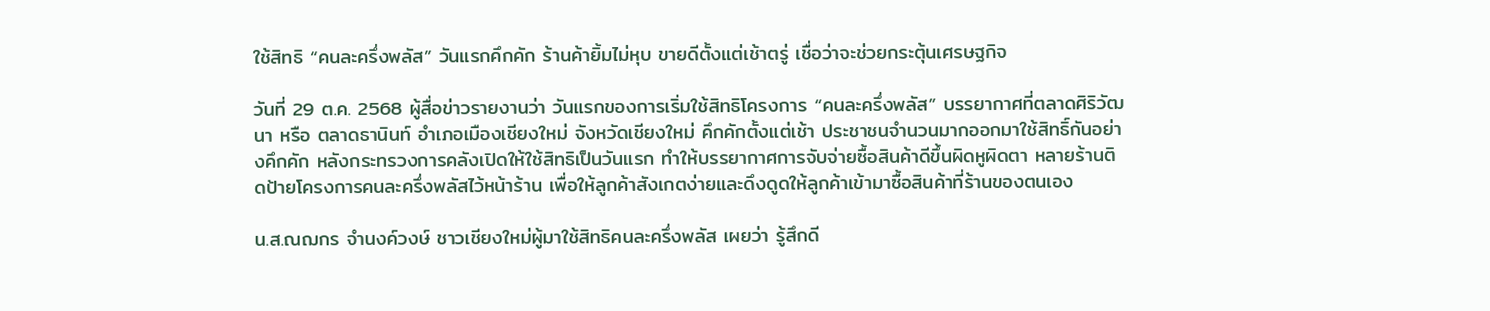ใช้สิทธิ “คนละครึ่งพลัส” วันแรกคึกคัก ร้านค้ายิ้มไม่หุบ ขายดีตั้งแต่เช้าตรู่ เชื่อว่าจะช่วยกระตุ้นเศรษฐกิจ

วันที่ 29 ต.ค. 2568 ผู้สื่อข่าวรายงานว่า วันแรกของการเริ่มใช้สิทธิโครงการ “คนละครึ่งพลัส” บรรยากาศที่ตลาดศิริวัฒนา หรือ ตลาดธานินท์ อำเภอเมืองเชียงใหม่ จังหวัดเชียงใหม่ คึกคักตั้งแต่เช้า ประชาชนจำนวนมากออกมาใช้สิทธิ์กันอย่างคึกคัก หลังกระทรวงการคลังเปิดให้ใช้สิทธิเป็นวันแรก ทำให้บรรยากาศการจับจ่ายซื้อสินค้าดีขึ้นผิดหูผิดตา หลายร้านติดป้ายโครงการคนละครึ่งพลัสไว้หน้าร้าน เพื่อให้ลูกค้าสังเกตง่ายและดึงดูดให้ลูกค้าเข้ามาซื้อสินค้าที่ร้านของตนเอง

น.ส.ณฌกร จำนงค์วงษ์ ชาวเชียงใหม่ผู้มาใช้สิทธิคนละครึ่งพลัส เผยว่า รู้สึกดี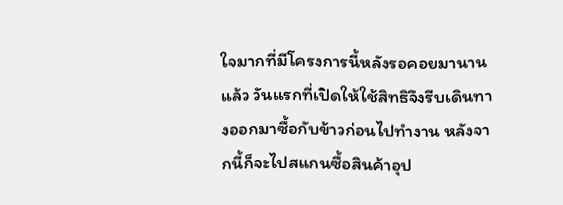ใจมากที่มีโครงการนี้หลังรอคอยมานานแล้ว วันแรกที่เปิดให้ใช้สิทธิจึงรีบเดินทางออกมาซื้อกับข้าวก่อนไปทำงาน หลังจากนี้ก็จะไปสแกนซื้อสินค้าอุป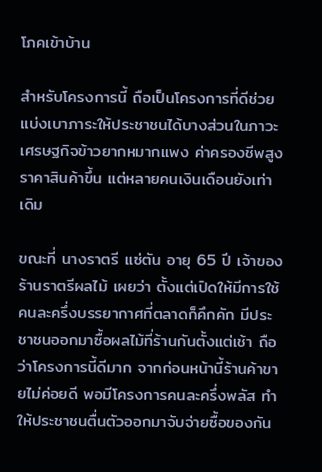โภคเข้าบ้าน

สำหรับโครงการนี้ ถือเป็นโครงการที่ดีช่วยแบ่งเบาภาระให้ประชาชนได้บางส่วนในภาวะเศรษฐกิจข้าวยากหมากแพง ค่าครองชีพสูงราคาสินค้าขึ้น แต่หลายคนเงินเดือนยังเท่าเดิม

ขณะที่ นางราตรี แซ่ตัน อายุ 65 ปี เจ้าของร้านราตรีผลไม้ เผยว่า ตั้งแต่เปิดให้มีการใช้คนละครึ่งบรรยากาศที่ตลาดก็คึกคัก มีประชาชนออกมาซื้อผลไม้ที่ร้านกันตั้งแต่เช้า ถือว่าโครงการนี้ดีมาก จากก่อนหน้านี้ร้านค้าขายไม่ค่อยดี พอมีโครงการคนละครึ่งพลัส ทำให้ประชาชนตื่นตัวออกมาจับจ่ายซื้อของกัน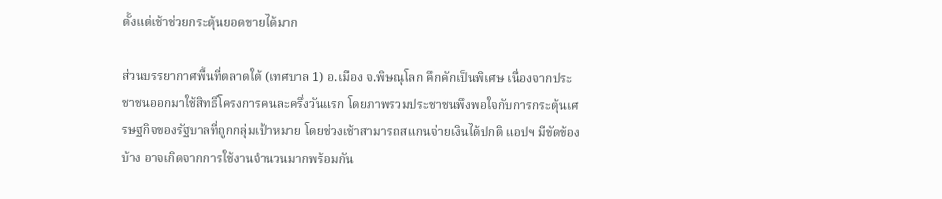ตั้งแต่เช้าช่วยกระตุ้นยอดขายได้มาก

ส่วนบรรยากาศพื้นที่ตลาดใต้ (เทศบาล 1) อ.เมือง จ.พิษณุโลก คึกคักเป็นพิเศษ เนื่องจากประชาชนออกมาใช้สิทธิ์โครงการคนละครึ่งวันแรก โดยภาพรวมประชาชนพึงพอใจกับการกระตุ้นเศรษฐกิจของรัฐบาลที่ถูกกลุ่มเป้าหมาย โดยช่วงเช้าสามารถสแกนจ่ายเงินได้ปกติ แอปฯ มีขัดข้องบ้าง อาจเกิดจากการใช้งานจำนวนมากพร้อมกัน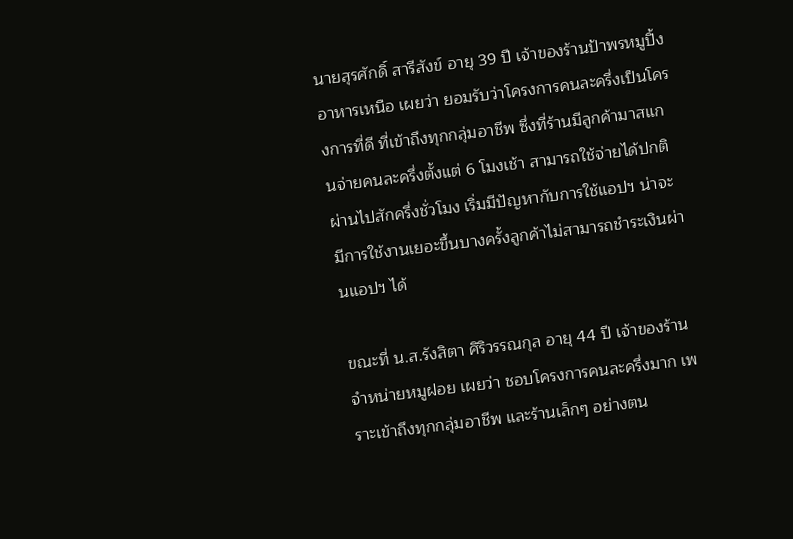นายสุรศักดิ์ สารีสังข์ อายุ 39 ปี เจ้าของร้านป้าพรหมูปิ้งอาหารเหนือ เผยว่า ยอมรับว่าโครงการคนละครึ่งเป็นโครงการที่ดี ที่เข้าถึงทุกกลุ่มอาชีพ ซึ่งที่ร้านมีลูกค้ามาสแกนจ่ายคนละครึ่งตั้งแต่ 6 โมงเช้า สามารถใช้จ่ายได้ปกติ ผ่านไปสักครึ่งชั่วโมง เริ่มมีปัญหากับการใช้แอปฯ น่าจะมีการใช้งานเยอะขึ้นบางครั้งลูกค้าไม่สามารถชำระเงินผ่านแอปฯ ได้

ขณะที่ น.ส.รังสิตา ศิริวรรณกุล อายุ 44 ปี เจ้าของร้านจำหน่ายหมูฝอย เผยว่า ชอบโครงการคนละครึ่งมาก เพราะเข้าถึงทุกกลุ่มอาชีพ และร้านเล็กๆ อย่างตน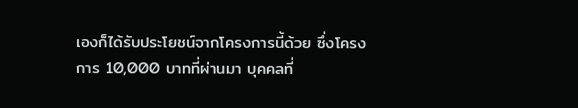เองก็ได้รับประโยชน์จากโครงการนี้ด้วย ซึ่งโครงการ 10,000 บาทที่ผ่านมา บุคคลที่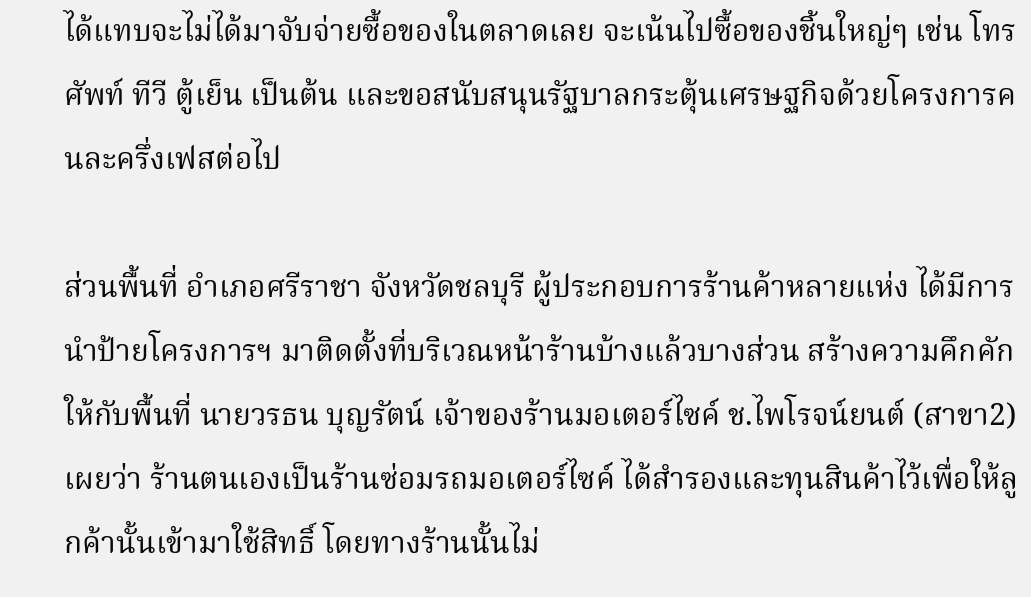ได้แทบจะไม่ได้มาจับจ่ายซื้อของในตลาดเลย จะเน้นไปซื้อของชิ้นใหญ่ๆ เช่น โทรศัพท์ ทีวี ตู้เย็น เป็นต้น และขอสนับสนุนรัฐบาลกระตุ้นเศรษฐกิจด้วยโครงการคนละครึ่งเฟสต่อไป

ส่วนพื้นที่ อำเภอศรีราชา จังหวัดชลบุรี ผู้ประกอบการร้านค้าหลายแห่ง ได้มีการนำป้ายโครงการฯ มาติดตั้งที่บริเวณหน้าร้านบ้างแล้วบางส่วน สร้างความคึกคักให้กับพื้นที่ นายวรธน บุญรัตน์ เจ้าของร้านมอเตอร์ไซค์ ช.ไพโรจน์ยนต์ (สาขา2) เผยว่า ร้านตนเองเป็นร้านซ่อมรถมอเตอร์ไซค์ ได้สำรองและทุนสินค้าไว้เพื่อให้ลูกค้านั้นเข้ามาใช้สิทธิ์ โดยทางร้านนั้นไม่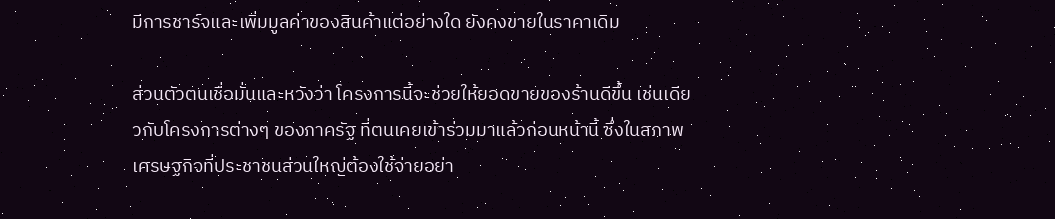มีการชาร์จและเพิ่มมูลค่าของสินค้าแต่อย่างใด ยังคงขายในราคาเดิม

ส่วนตัวตนเชื่อมั่นและหวังว่า โครงการนี้จะช่วยให้ยอดขายของร้านดีขึ้น เช่นเดียวกับโครงการต่างๆ ของภาครัฐ ที่ตนเคยเข้าร่วมมาแล้วก่อนหน้านี้ ซึ่งในสภาพเศรษฐกิจที่ประชาชนส่วนใหญ่ต้องใช้จ่ายอย่า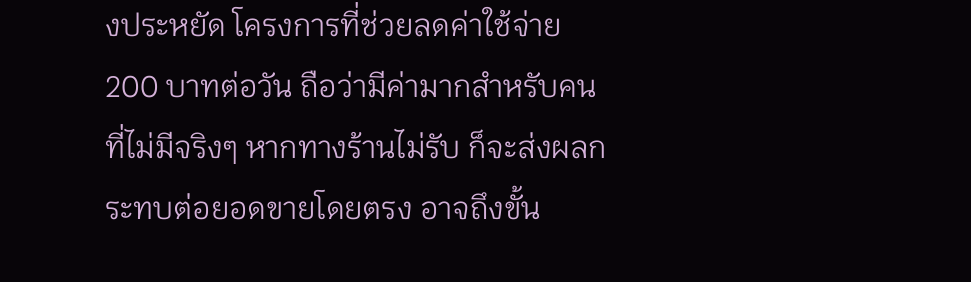งประหยัด โครงการที่ช่วยลดค่าใช้จ่าย 200 บาทต่อวัน ถือว่ามีค่ามากสำหรับคนที่ไม่มีจริงๆ หากทางร้านไม่รับ ก็จะส่งผลกระทบต่อยอดขายโดยตรง อาจถึงขั้น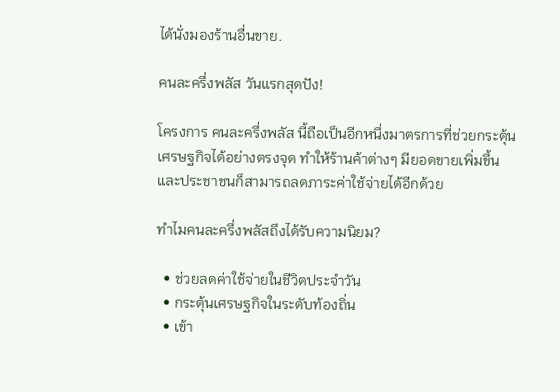ได้นั่งมองร้านอื่นขาย.

คนละครึ่งพลัส วันแรกสุดปัง!

โครงการ คนละครึ่งพลัส นี้ถือเป็นอีกหนึ่งมาตรการที่ช่วยกระตุ้นเศรษฐกิจได้อย่างตรงจุด ทำให้ร้านค้าต่างๆ มียอดขายเพิ่มขึ้น และประชาชนก็สามารถลดภาระค่าใช้จ่ายได้อีกด้วย

ทำไมคนละครึ่งพลัสถึงได้รับความนิยม?

  • ช่วยลดค่าใช้จ่ายในชีวิตประจำวัน
  • กระตุ้นเศรษฐกิจในระดับท้องถิ่น
  • เข้า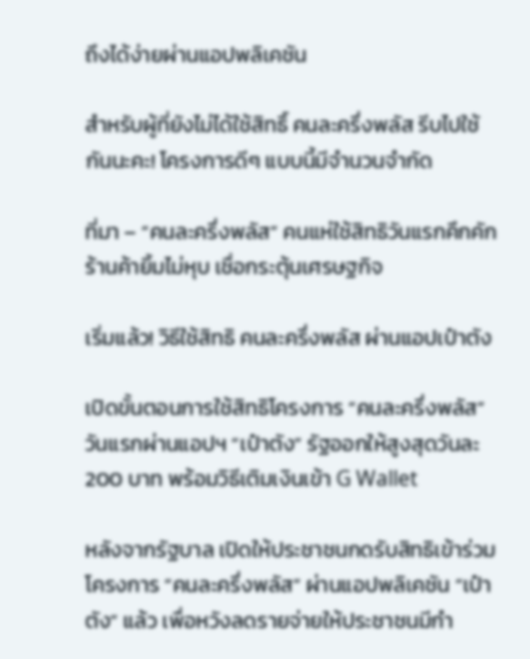ถึงได้ง่ายผ่านแอปพลิเคชัน

สำหรับผู้ที่ยังไม่ได้ใช้สิทธิ์ คนละครึ่งพลัส รีบไปใช้กันนะคะ! โครงการดีๆ แบบนี้มีจำนวนจำกัด

ที่มา – “คนละครึ่งพลัส” คนแห่ใช้สิทธิวันแรกคึกคัก ร้านค้ายิ้มไม่หุบ เชื่อกระตุ้นเศรษฐกิจ

เริ่มแล้ว! วิธีใช้สิทธิ คนละครึ่งพลัส ผ่านแอปเป๋าตัง

เปิดขั้นตอนการใช้สิทธิโครงการ “คนละครึ่งพลัส” วันแรกผ่านแอปฯ “เป๋าตัง” รัฐออกให้สูงสุดวันละ 200 บาท พร้อมวิธีเติมเงินเข้า G Wallet

หลังจากรัฐบาล เปิดให้ประชาชนกดรับสิทธิเข้าร่วมโครงการ “คนละครึ่งพลัส” ผ่านแอปพลิเคชัน “เป๋าตัง” แล้ว เพื่อหวังลดรายจ่ายให้ประชาชนมีกำ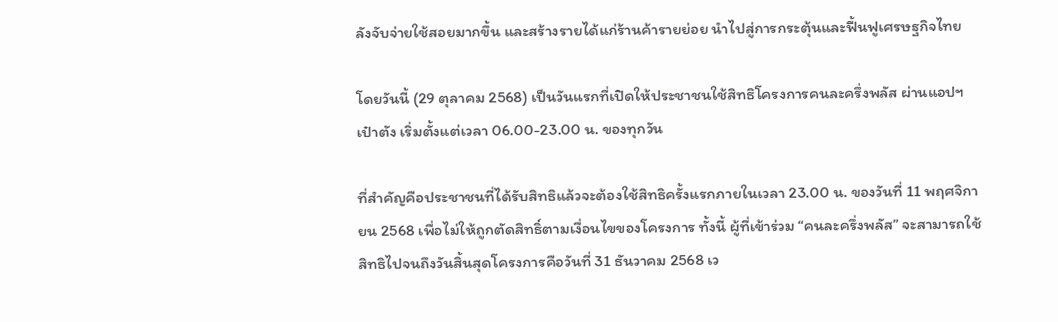ลังจับจ่ายใช้สอยมากขึ้น และสร้างรายได้แก่ร้านค้ารายย่อย นำไปสู่การกระตุ้นและฟื้นฟูเศรษฐกิจไทย

โดยวันนี้ (29 ตุลาคม 2568) เป็นวันแรกที่เปิดให้ประชาชนใช้สิทธิโครงการคนละครึ่งพลัส ผ่านแอปฯ เป๋าตัง เริ่มตั้งแต่เวลา 06.00-23.00 น. ของทุกวัน

ที่สำคัญคือประชาชนที่ได้รับสิทธิแล้วจะต้องใช้สิทธิครั้งแรกภายในเวลา 23.00 น. ของวันที่ 11 พฤศจิกายน 2568 เพื่อไม่ให้ถูกตัดสิทธิ์ตามเงื่อนไขของโครงการ ทั้งนี้ ผู้ที่เข้าร่วม “คนละครึ่งพลัส” จะสามารถใช้สิทธิไปจนถึงวันสิ้นสุดโครงการคือวันที่ 31 ธันวาคม 2568 เว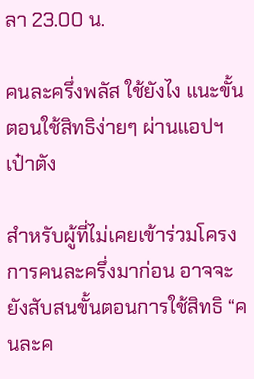ลา 23.00 น.

คนละครึ่งพลัส ใช้ยังไง แนะขั้นตอนใช้สิทธิง่ายๆ ผ่านแอปฯ เป๋าตัง

สำหรับผู้ที่ไม่เคยเข้าร่วมโครงการคนละครึ่งมาก่อน อาจจะยังสับสนขั้นตอนการใช้สิทธิ “คนละค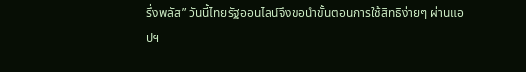รึ่งพลัส” วันนี้ไทยรัฐออนไลน์จึงขอนำขั้นตอนการใช้สิทธิง่ายๆ ผ่านแอปฯ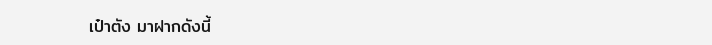เป๋าตัง มาฝากดังนี้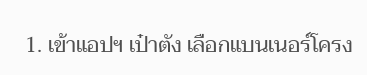1. เข้าแอปฯ เป๋าตัง เลือกแบนเนอร์โครง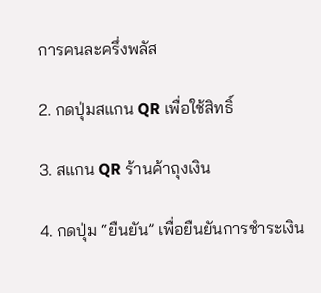การคนละครึ่งพลัส

2. กดปุ่มสแกน QR เพื่อใช้สิทธิ์

3. สแกน QR ร้านค้าถุงเงิน

4. กดปุ่ม “ยืนยัน” เพื่อยืนยันการชำระเงิน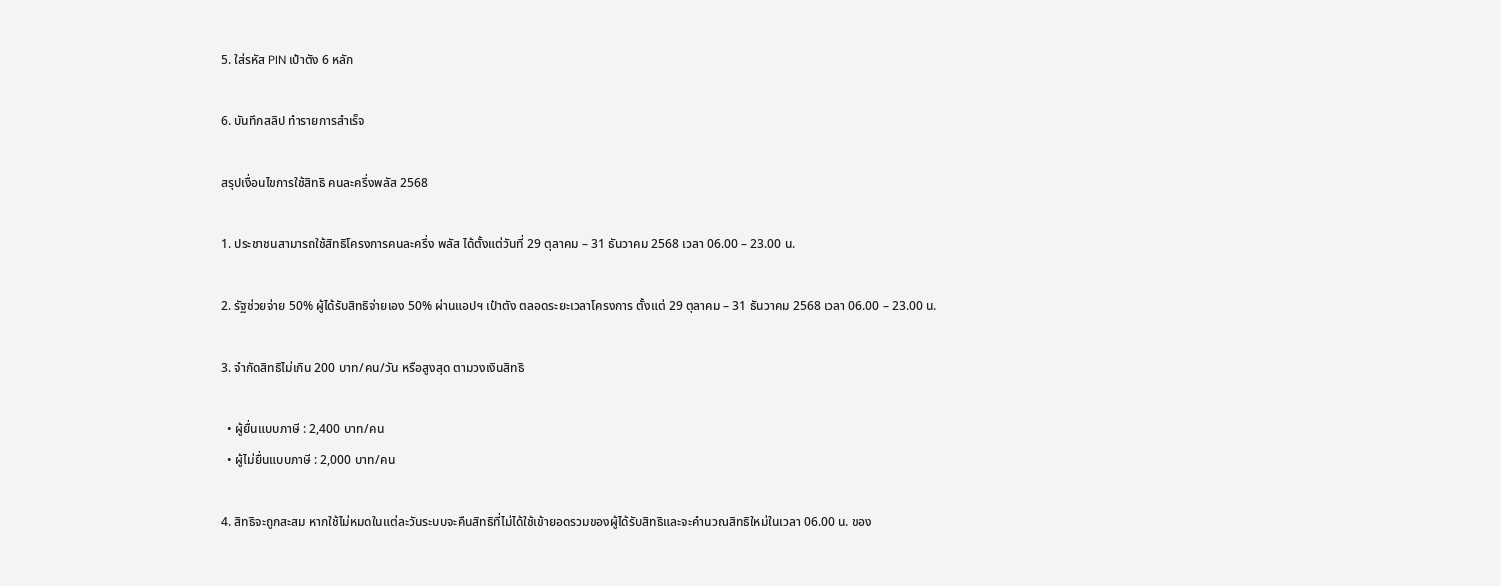5. ใส่รหัส PIN เป๋าตัง 6 หลัก

6. บันทึกสลิป ทำรายการสำเร็จ

สรุปเงื่อนไขการใช้สิทธิ คนละครึ่งพลัส 2568

1. ประชาชนสามารถใช้สิทธิโครงการคนละครึ่ง พลัส ได้ตั้งแต่วันที่ 29 ตุลาคม – 31 ธันวาคม 2568 เวลา 06.00 – 23.00 น.

2. รัฐช่วยจ่าย 50% ผู้ได้รับสิทธิจ่ายเอง 50% ผ่านแอปฯ เป๋าตัง ตลอดระยะเวลาโครงการ ตั้งแต่ 29 ตุลาคม – 31 ธันวาคม 2568 เวลา 06.00 – 23.00 น.

3. จำกัดสิทธิไม่เกิน 200 บาท/คน/วัน หรือสูงสุด ตามวงเงินสิทธิ

  • ผู้ยื่นแบบภาษี : 2,400 บาท/คน
  • ผู้ไม่ยื่นแบบภาษี : 2,000 บาท/คน

4. สิทธิจะถูกสะสม หากใช้ไม่หมดในแต่ละวันระบบจะคืนสิทธิที่ไม่ได้ใช้เข้ายอดรวมของผู้ได้รับสิทธิและจะคำนวณสิทธิใหม่ในเวลา 06.00 น. ของ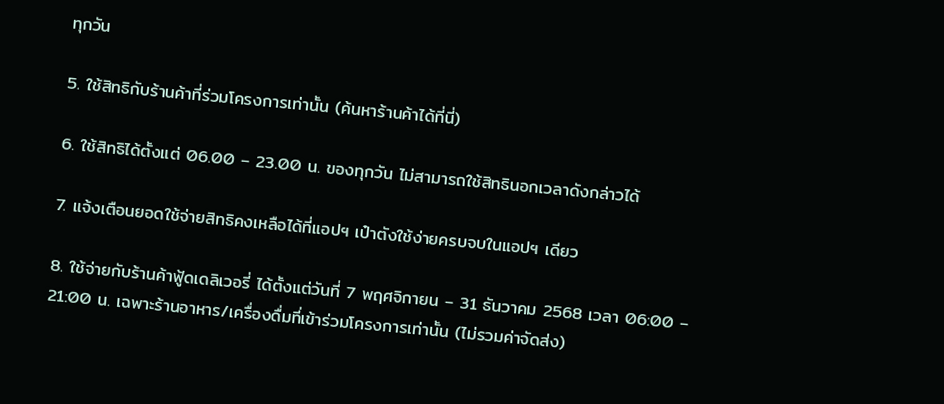ทุกวัน

5. ใช้สิทธิกับร้านค้าที่ร่วมโครงการเท่านั้น (ค้นหาร้านค้าได้ที่นี่)

6. ใช้สิทธิได้ตั้งแต่ 06.00 – 23.00 น. ของทุกวัน ไม่สามารถใช้สิทธินอกเวลาดังกล่าวได้

7. แจ้งเตือนยอดใช้จ่ายสิทธิคงเหลือได้ที่แอปฯ เป๋าตังใช้ง่ายครบจบในแอปฯ เดียว

8. ใช้จ่ายกับร้านค้าฟู้ดเดลิเวอรี่ ได้ตั้งแต่วันที่ 7 พฤศจิกายน – 31 ธันวาคม 2568 เวลา 06:00 – 21:00 น. เฉพาะร้านอาหาร/เครื่องดื่มที่เข้าร่วมโครงการเท่านั้น (ไม่รวมค่าจัดส่ง)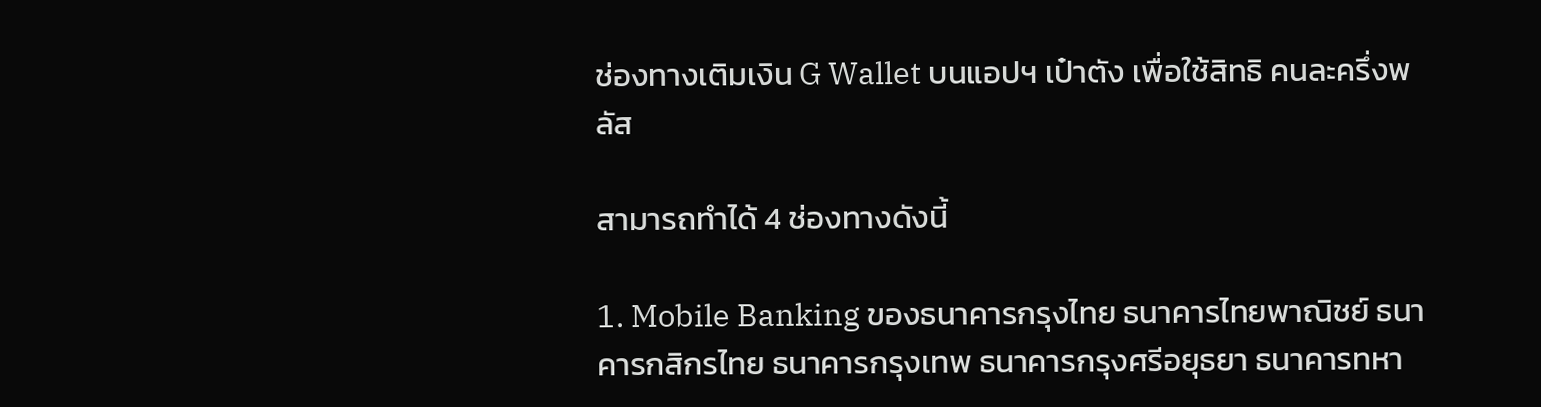ช่องทางเติมเงิน G Wallet บนแอปฯ เป๋าตัง เพื่อใช้สิทธิ คนละครึ่งพลัส

สามารถทำได้ 4 ช่องทางดังนี้

1. Mobile Banking ของธนาคารกรุงไทย ธนาคารไทยพาณิชย์ ธนาคารกสิกรไทย ธนาคารกรุงเทพ ธนาคารกรุงศรีอยุธยา ธนาคารทหา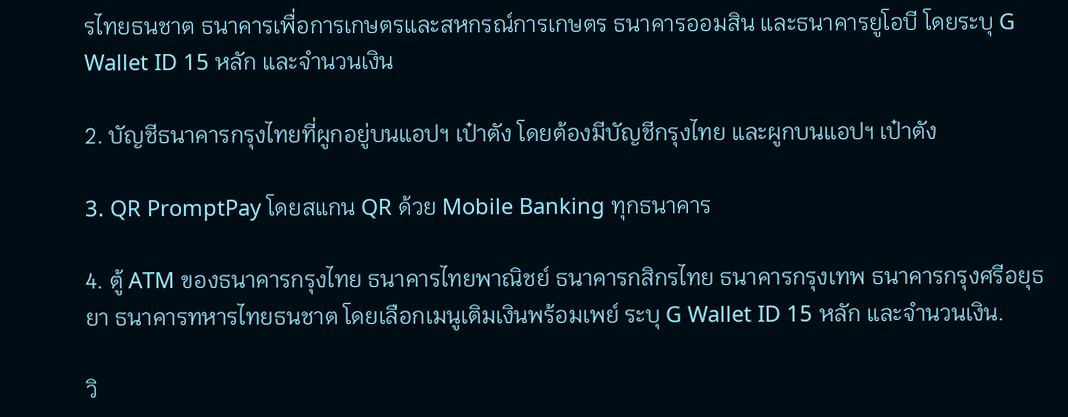รไทยธนชาต ธนาคารเพื่อการเกษตรและสหกรณ์การเกษตร ธนาคารออมสิน และธนาคารยูโอบี โดยระบุ G Wallet ID 15 หลัก และจำนวนเงิน

2. บัญชีธนาคารกรุงไทยที่ผูกอยู่บนแอปฯ เป๋าตัง โดยต้องมีบัญชีกรุงไทย และผูกบนแอปฯ เป๋าตัง

3. QR PromptPay โดยสแกน QR ด้วย Mobile Banking ทุกธนาคาร

4. ตู้ ATM ของธนาคารกรุงไทย ธนาคารไทยพาณิชย์ ธนาคารกสิกรไทย ธนาคารกรุงเทพ ธนาคารกรุงศรีอยุธยา ธนาคารทหารไทยธนชาต โดยเลือกเมนูเติมเงินพร้อมเพย์ ระบุ G Wallet ID 15 หลัก และจำนวนเงิน.

วิ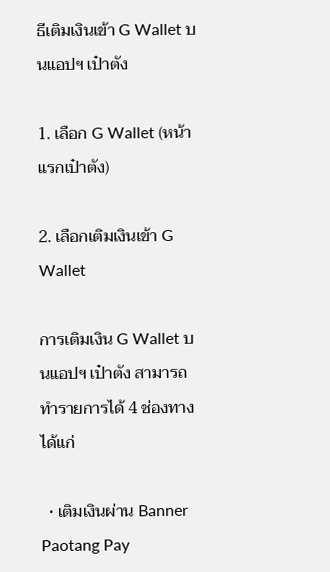ธีเติมเงินเข้า G Wallet บนแอปฯ เป๋าตัง

1. เลือก G Wallet (หน้าแรกเป๋าตัง)

2. เลือกเติมเงินเข้า G Wallet

การเติมเงิน G Wallet บนแอปฯ เป๋าตัง สามารถทำรายการได้ 4 ช่องทาง ได้แก่

  • เติมเงินผ่าน Banner Paotang Pay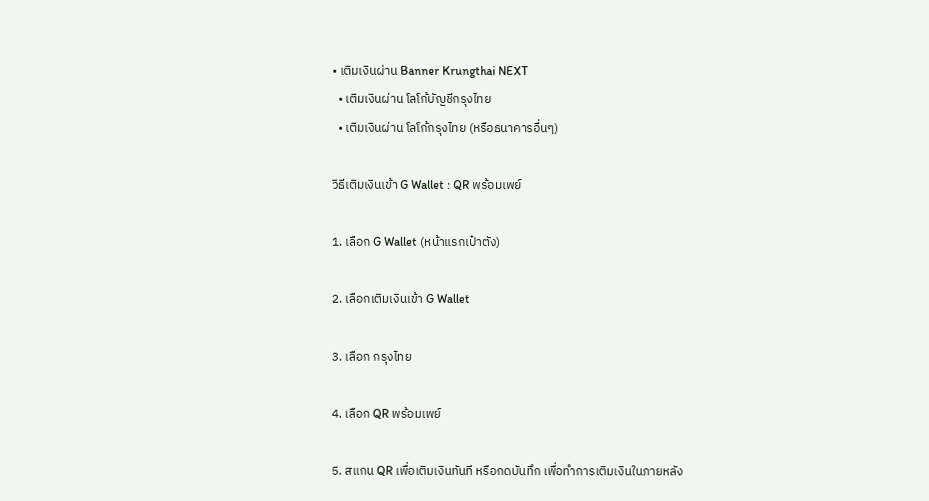• เติมเงินผ่าน Banner Krungthai NEXT
  • เติมเงินผ่าน โลโก้บัญชีกรุงไทย
  • เติมเงินผ่าน โลโก้กรุงไทย (หรือธนาคารอื่นๆ)

วิธีเติมเงินเข้า G Wallet : QR พร้อมเพย์

1. เลือก G Wallet (หน้าแรกเป๋าตัง)

2. เลือกเติมเงินเข้า G Wallet

3. เลือก กรุงไทย

4. เลือก QR พร้อมเพย์

5. สแกน QR เพื่อเติมเงินทันที หรือกดบันทึก เพื่อทำการเติมเงินในภายหลัง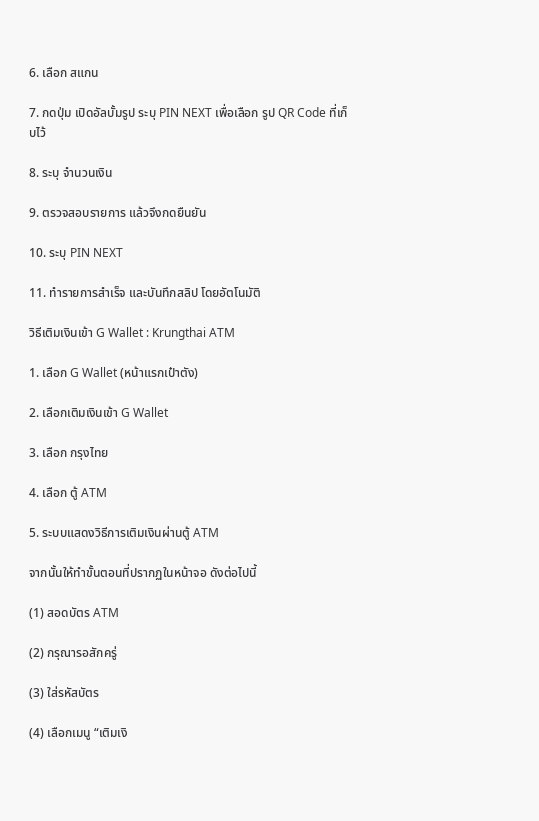6. เลือก สแกน

7. กดปุ่ม เปิดอัลบั้มรูป ระบุ PIN NEXT เพื่อเลือก รูป QR Code ที่เก็บไว้

8. ระบุ จำนวนเงิน

9. ตรวจสอบรายการ แล้วจึงกดยืนยัน

10. ระบุ PIN NEXT

11. ทำรายการสำเร็จ และบันทึกสลิป โดยอัตโนมัติ

วิธีเติมเงินเข้า G Wallet : Krungthai ATM

1. เลือก G Wallet (หน้าแรกเป๋าตัง)

2. เลือกเติมเงินเข้า G Wallet

3. เลือก กรุงไทย

4. เลือก ตู้ ATM

5. ระบบแสดงวิธีการเติมเงินผ่านตู้ ATM

จากนั้นให้ทำขั้นตอนที่ปรากฏในหน้าจอ ดังต่อไปนี้

(1) สอดบัตร ATM

(2) กรุณารอสักครู่

(3) ใส่รหัสบัตร

(4) เลือกเมนู “เติมเงิ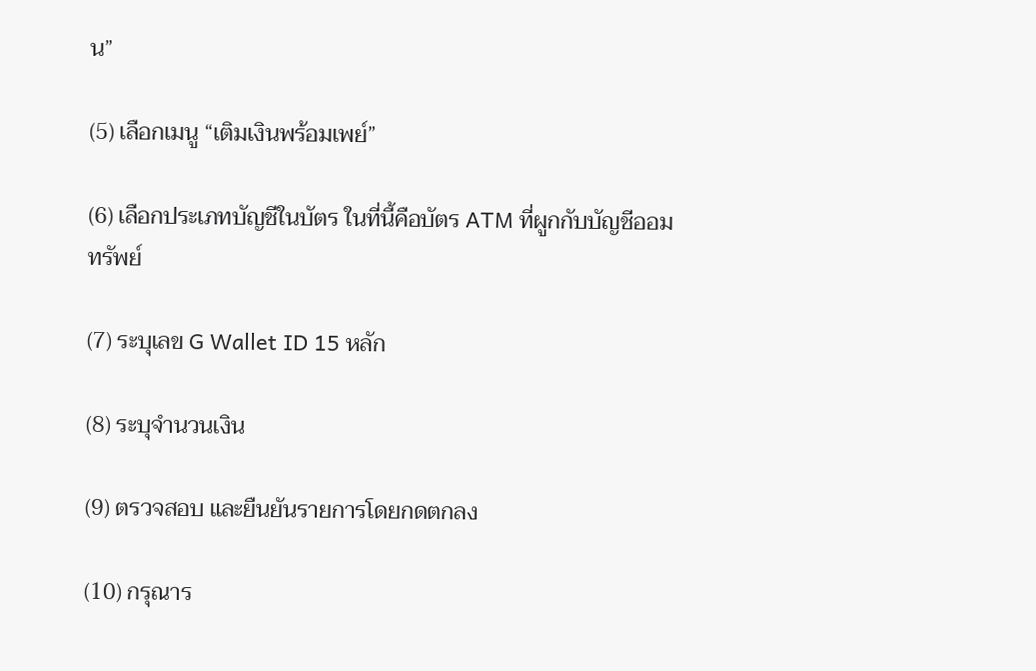น”

(5) เลือกเมนู “เติมเงินพร้อมเพย์”

(6) เลือกประเภทบัญชีในบัตร ในที่นี้คือบัตร ATM ที่ผูกกับบัญชีออมทรัพย์

(7) ระบุเลข G Wallet ID 15 หลัก

(8) ระบุจำนวนเงิน

(9) ตรวจสอบ และยืนยันรายการโดยกดตกลง

(10) กรุณาร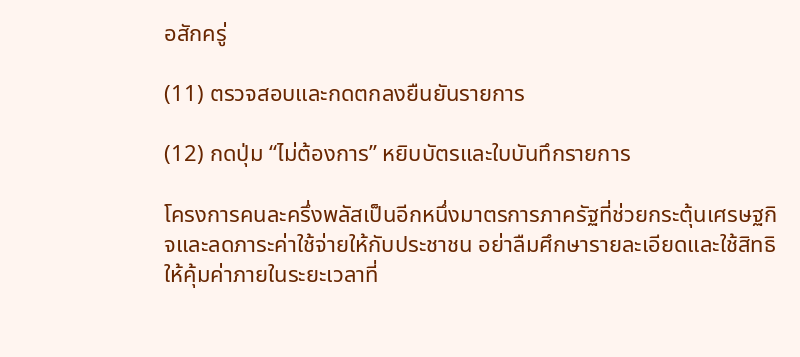อสักครู่

(11) ตรวจสอบและกดตกลงยืนยันรายการ

(12) กดปุ่ม “ไม่ต้องการ” หยิบบัตรและใบบันทึกรายการ

โครงการคนละครึ่งพลัสเป็นอีกหนึ่งมาตรการภาครัฐที่ช่วยกระตุ้นเศรษฐกิจและลดภาระค่าใช้จ่ายให้กับประชาชน อย่าลืมศึกษารายละเอียดและใช้สิทธิให้คุ้มค่าภายในระยะเวลาที่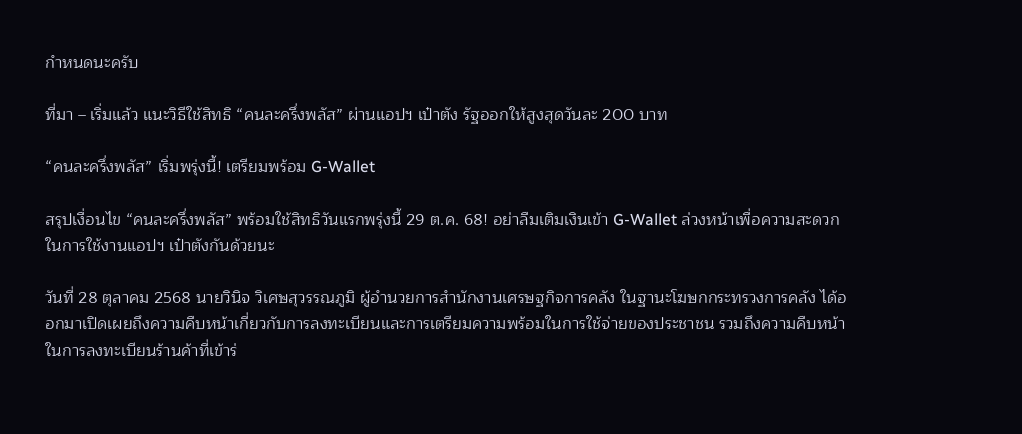กำหนดนะครับ

ที่มา – เริ่มแล้ว แนะวิธีใช้สิทธิ “คนละครึ่งพลัส” ผ่านแอปฯ เป๋าตัง รัฐออกให้สูงสุดวันละ 200 บาท

“คนละครึ่งพลัส” เริ่มพรุ่งนี้! เตรียมพร้อม G-Wallet

สรุปเงื่อนไข “คนละครึ่งพลัส” พร้อมใช้สิทธิวันแรกพรุ่งนี้ 29 ต.ค. 68! อย่าลืมเติมเงินเข้า G-Wallet ล่วงหน้าเพื่อความสะดวกในการใช้งานแอปฯ เป๋าตังกันด้วยนะ

วันที่ 28 ตุลาคม 2568 นายวินิจ วิเศษสุวรรณภูมิ ผู้อำนวยการสำนักงานเศรษฐกิจการคลัง ในฐานะโฆษกกระทรวงการคลัง ได้ออกมาเปิดเผยถึงความคืบหน้าเกี่ยวกับการลงทะเบียนและการเตรียมความพร้อมในการใช้จ่ายของประชาชน รวมถึงความคืบหน้าในการลงทะเบียนร้านค้าที่เข้าร่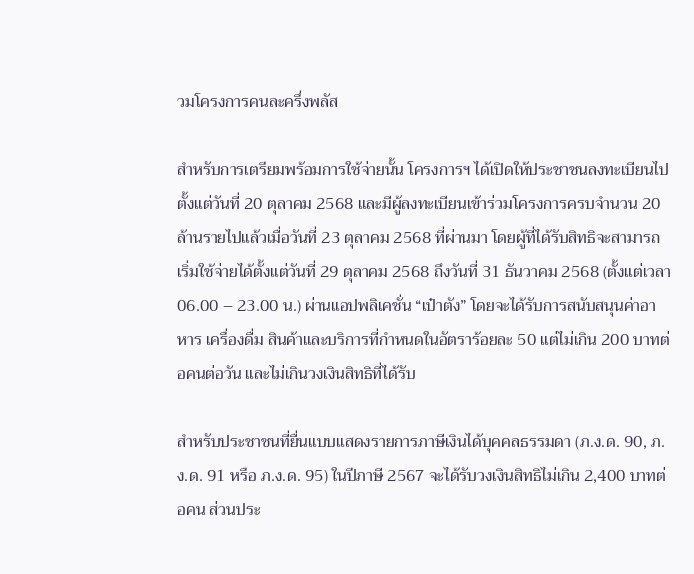วมโครงการคนละครึ่งพลัส

สำหรับการเตรียมพร้อมการใช้จ่ายนั้น โครงการฯ ได้เปิดให้ประชาชนลงทะเบียนไปตั้งแต่วันที่ 20 ตุลาคม 2568 และมีผู้ลงทะเบียนเข้าร่วมโครงการครบจำนวน 20 ล้านรายไปแล้วเมื่อวันที่ 23 ตุลาคม 2568 ที่ผ่านมา โดยผู้ที่ได้รับสิทธิจะสามารถเริ่มใช้จ่ายได้ตั้งแต่วันที่ 29 ตุลาคม 2568 ถึงวันที่ 31 ธันวาคม 2568 (ตั้งแต่เวลา 06.00 – 23.00 น.) ผ่านแอปพลิเคชั่น “เป๋าตัง” โดยจะได้รับการสนับสนุนค่าอาหาร เครื่องดื่ม สินค้าและบริการที่กำหนดในอัตราร้อยละ 50 แต่ไม่เกิน 200 บาทต่อคนต่อวัน และไม่เกินวงเงินสิทธิที่ได้รับ

สำหรับประชาชนที่ยื่นแบบแสดงรายการภาษีเงินได้บุคคลธรรมดา (ภ.ง.ด. 90, ภ.ง.ด. 91 หรือ ภ.ง.ด. 95) ในปีภาษี 2567 จะได้รับวงเงินสิทธิไม่เกิน 2,400 บาทต่อคน ส่วนประ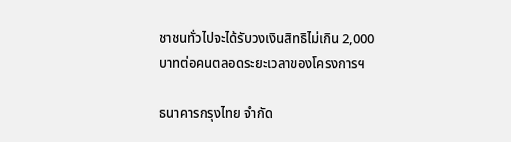ชาชนทั่วไปจะได้รับวงเงินสิทธิไม่เกิน 2,000 บาทต่อคนตลอดระยะเวลาของโครงการฯ

ธนาคารกรุงไทย จำกัด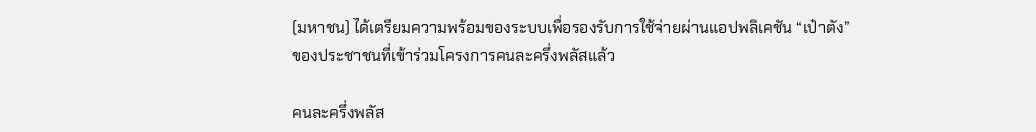(มหาชน) ได้เตรียมความพร้อมของระบบเพื่อรองรับการใช้จ่ายผ่านแอปพลิเคชัน “เป๋าตัง” ของประชาชนที่เข้าร่วมโครงการคนละครึ่งพลัสแล้ว

คนละครึ่งพลัส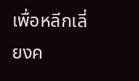เพื่อหลีกเลี่ยงค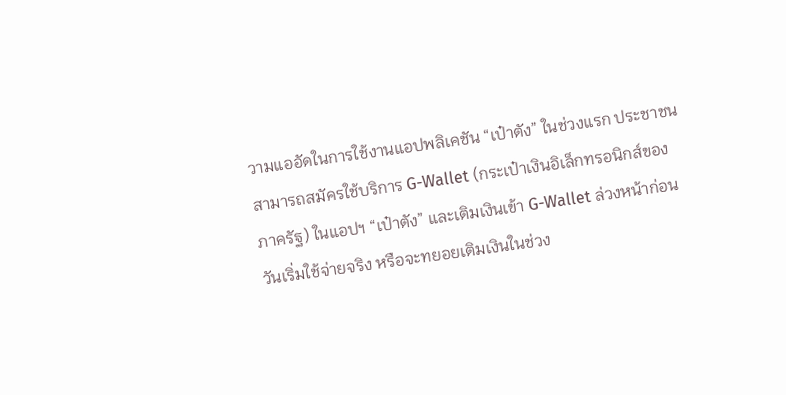วามแออัดในการใช้งานแอปพลิเคชัน “เป๋าตัง” ในช่วงแรก ประชาชนสามารถสมัครใช้บริการ G-Wallet (กระเป๋าเงินอิเล็กทรอนิกส์ของภาครัฐ) ในแอปฯ “เป๋าตัง” และเติมเงินเข้า G-Wallet ล่วงหน้าก่อนวันเริ่มใช้จ่ายจริง หรือจะทยอยเติมเงินในช่วง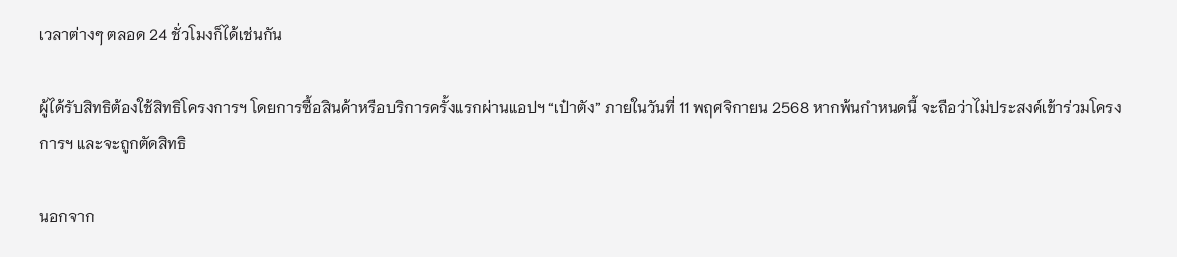เวลาต่างๆ ตลอด 24 ชั่วโมงก็ได้เช่นกัน

ผู้ได้รับสิทธิต้องใช้สิทธิโครงการฯ โดยการซื้อสินค้าหรือบริการครั้งแรกผ่านแอปฯ “เป๋าตัง” ภายในวันที่ 11 พฤศจิกายน 2568 หากพ้นกำหนดนี้ จะถือว่าไม่ประสงค์เข้าร่วมโครงการฯ และจะถูกตัดสิทธิ

นอกจาก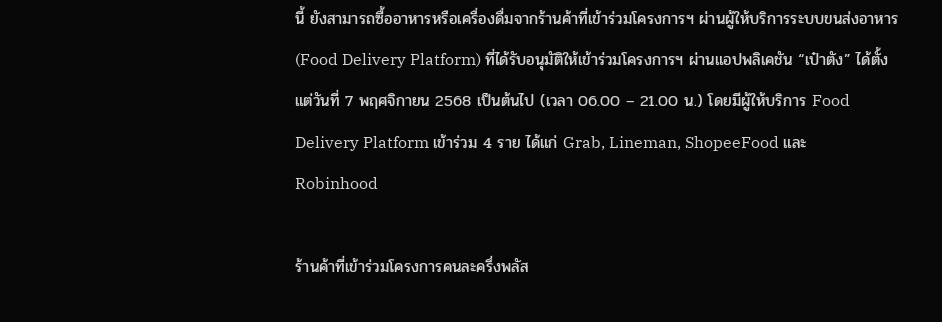นี้ ยังสามารถซื้ออาหารหรือเครื่องดื่มจากร้านค้าที่เข้าร่วมโครงการฯ ผ่านผู้ให้บริการระบบขนส่งอาหาร (Food Delivery Platform) ที่ได้รับอนุมัติให้เข้าร่วมโครงการฯ ผ่านแอปพลิเคชัน “เป๋าตัง” ได้ตั้งแต่วันที่ 7 พฤศจิกายน 2568 เป็นต้นไป (เวลา 06.00 – 21.00 น.) โดยมีผู้ให้บริการ Food Delivery Platform เข้าร่วม 4 ราย ได้แก่ Grab, Lineman, ShopeeFood และ Robinhood

ร้านค้าที่เข้าร่วมโครงการคนละครึ่งพลัส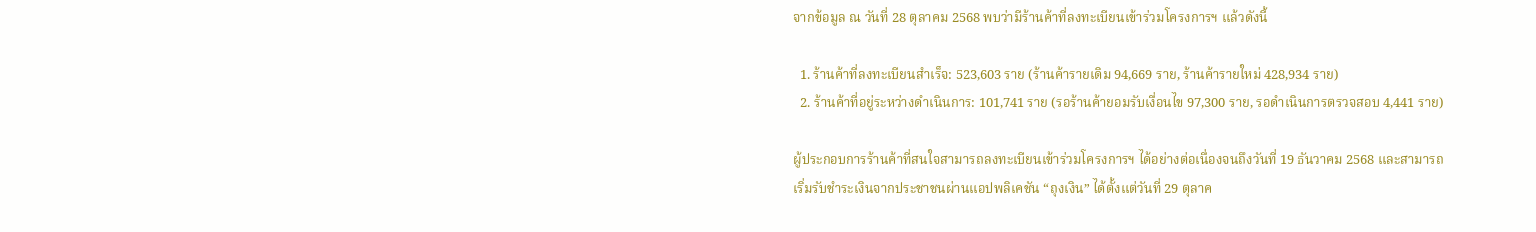จากข้อมูล ณ วันที่ 28 ตุลาคม 2568 พบว่ามีร้านค้าที่ลงทะเบียนเข้าร่วมโครงการฯ แล้วดังนี้

  1. ร้านค้าที่ลงทะเบียนสำเร็จ: 523,603 ราย (ร้านค้ารายเดิม 94,669 ราย, ร้านค้ารายใหม่ 428,934 ราย)
  2. ร้านค้าที่อยู่ระหว่างดำเนินการ: 101,741 ราย (รอร้านค้ายอมรับเงื่อนไข 97,300 ราย, รอดำเนินการตรวจสอบ 4,441 ราย)

ผู้ประกอบการร้านค้าที่สนใจสามารถลงทะเบียนเข้าร่วมโครงการฯ ได้อย่างต่อเนื่องจนถึงวันที่ 19 ธันวาคม 2568 และสามารถเริ่มรับชำระเงินจากประชาชนผ่านแอปพลิเคชัน “ถุงเงิน” ได้ตั้งแต่วันที่ 29 ตุลาค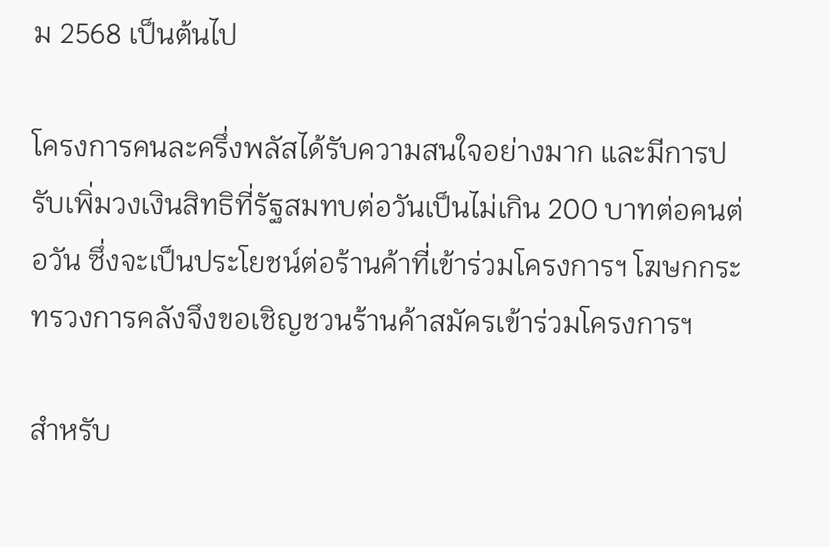ม 2568 เป็นต้นไป

โครงการคนละครึ่งพลัสได้รับความสนใจอย่างมาก และมีการปรับเพิ่มวงเงินสิทธิที่รัฐสมทบต่อวันเป็นไม่เกิน 200 บาทต่อคนต่อวัน ซึ่งจะเป็นประโยชน์ต่อร้านค้าที่เข้าร่วมโครงการฯ โฆษกกระทรวงการคลังจึงขอเชิญชวนร้านค้าสมัครเข้าร่วมโครงการฯ

สำหรับ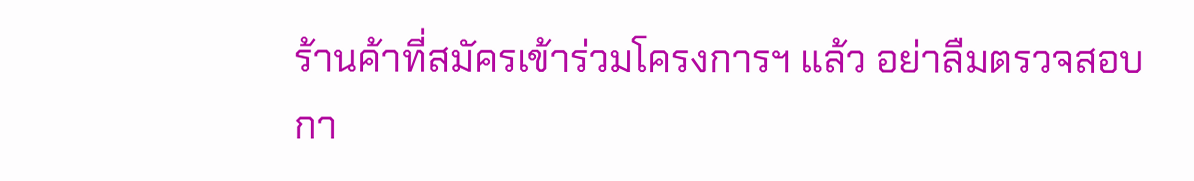ร้านค้าที่สมัครเข้าร่วมโครงการฯ แล้ว อย่าลืมตรวจสอบกา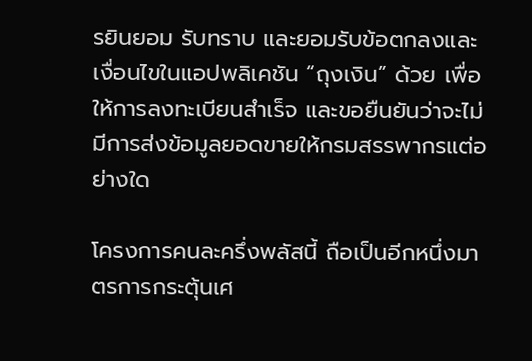รยินยอม รับทราบ และยอมรับข้อตกลงและเงื่อนไขในแอปพลิเคชัน “ถุงเงิน” ด้วย เพื่อให้การลงทะเบียนสำเร็จ และขอยืนยันว่าจะไม่มีการส่งข้อมูลยอดขายให้กรมสรรพากรแต่อย่างใด

โครงการคนละครึ่งพลัสนี้ ถือเป็นอีกหนึ่งมาตรการกระตุ้นเศ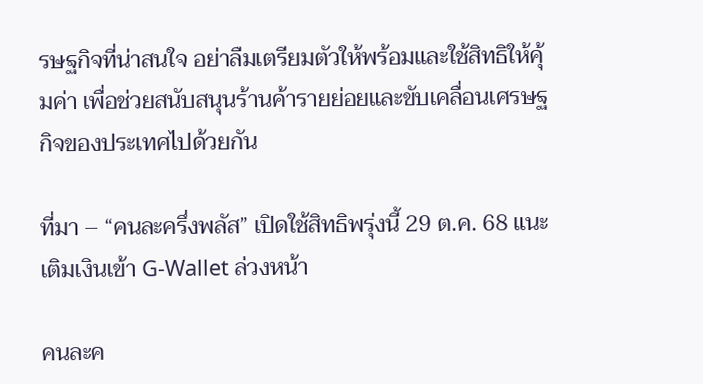รษฐกิจที่น่าสนใจ อย่าลืมเตรียมตัวให้พร้อมและใช้สิทธิให้คุ้มค่า เพื่อช่วยสนับสนุนร้านค้ารายย่อยและขับเคลื่อนเศรษฐกิจของประเทศไปด้วยกัน

ที่มา – “คนละครึ่งพลัส” เปิดใช้สิทธิพรุ่งนี้ 29 ต.ค. 68 แนะเติมเงินเข้า G-Wallet ล่วงหน้า

คนละค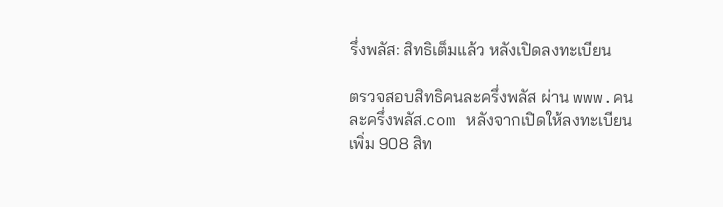รึ่งพลัส: สิทธิเต็มแล้ว หลังเปิดลงทะเบียน

ตรวจสอบสิทธิคนละครึ่งพลัส ผ่าน www.คนละครึ่งพลัส.com หลังจากเปิดให้ลงทะเบียนเพิ่ม 908 สิท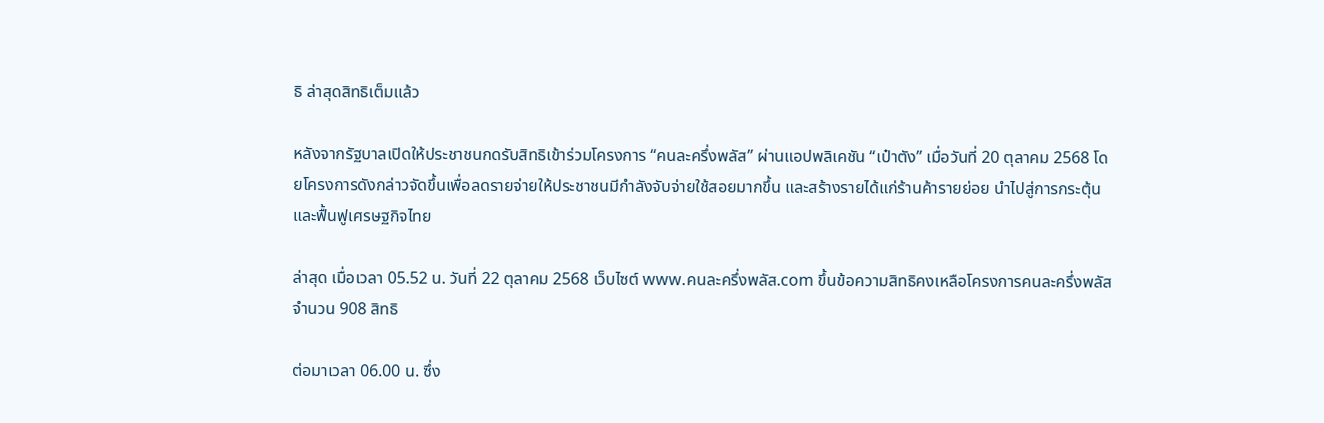ธิ ล่าสุดสิทธิเต็มแล้ว

หลังจากรัฐบาลเปิดให้ประชาชนกดรับสิทธิเข้าร่วมโครงการ “คนละครึ่งพลัส” ผ่านแอปพลิเคชัน “เป๋าตัง” เมื่อวันที่ 20 ตุลาคม 2568 โดยโครงการดังกล่าวจัดขึ้นเพื่อลดรายจ่ายให้ประชาชนมีกำลังจับจ่ายใช้สอยมากขึ้น และสร้างรายได้แก่ร้านค้ารายย่อย นำไปสู่การกระตุ้นและฟื้นฟูเศรษฐกิจไทย

ล่าสุด เมื่อเวลา 05.52 น. วันที่ 22 ตุลาคม 2568 เว็บไซต์ www.คนละครึ่งพลัส.com ขึ้นข้อความสิทธิคงเหลือโครงการคนละครึ่งพลัส จำนวน 908 สิทธิ

ต่อมาเวลา 06.00 น. ซึ่ง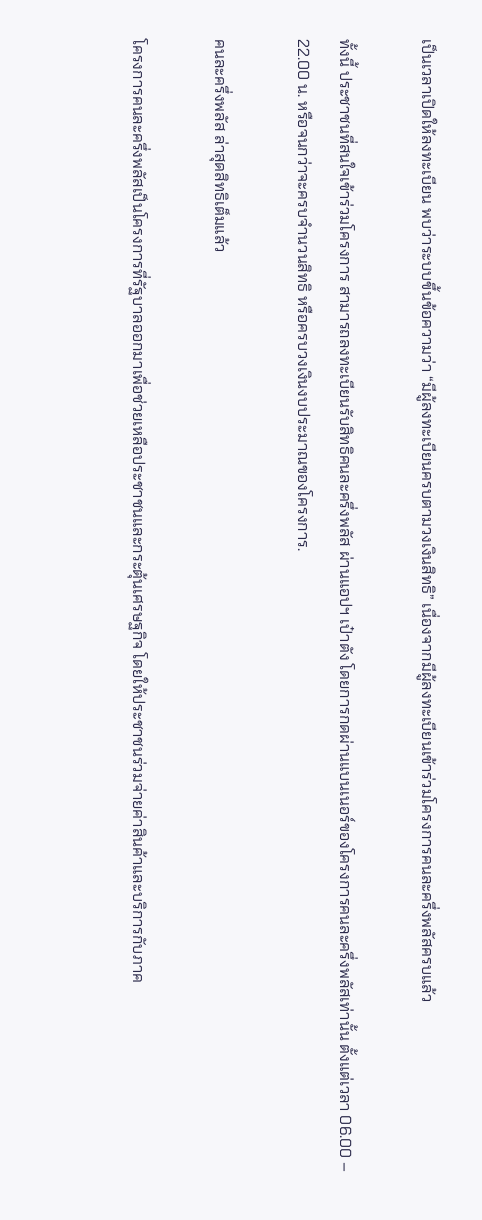เป็นเวลาเปิดให้ลงทะเบียน พบว่าระบบขึ้นข้อความว่า “มีผู้ลงทะเบียนครบตามวงเงินสิทธิ” เนื่องจากมีผู้ลงทะเบียนเข้าร่วมโครงการคนละครึ่งพลัสครบแล้ว

ทั้งนี้ ประชาชนที่สนใจเข้าร่วมโครงการ สามารถลงทะเบียนรับสิทธิคนละครึ่งพลัส ผ่านแอปฯ เป๋าตัง โดยการกดผ่านแบนเนอร์ของโครงการคนละครึ่งพลัสเท่านั้น ตั้งแต่เวลา 06.00 – 22.00 น. หรือจนกว่าจะครบจำนวนสิทธิ หรือครบวงเงินงบประมาณของโครงการ.

คนละครึ่งพลัส ล่าสุดสิทธิเต็มแล้ว

โครงการคนละครึ่งพลัสเป็นโครงการที่รัฐบาลออกมาเพื่อช่วยเหลือประชาชนและกระตุ้นเศรษฐกิจ โดยให้ประชาชนร่วมจ่ายค่าสินค้าและบริการกับภาค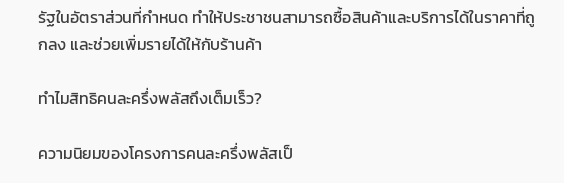รัฐในอัตราส่วนที่กำหนด ทำให้ประชาชนสามารถซื้อสินค้าและบริการได้ในราคาที่ถูกลง และช่วยเพิ่มรายได้ให้กับร้านค้า

ทำไมสิทธิคนละครึ่งพลัสถึงเต็มเร็ว?

ความนิยมของโครงการคนละครึ่งพลัสเป็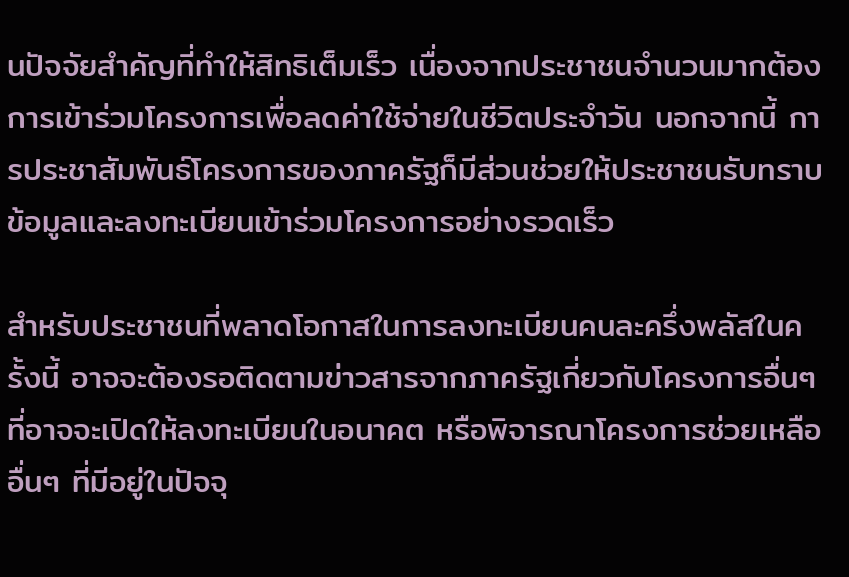นปัจจัยสำคัญที่ทำให้สิทธิเต็มเร็ว เนื่องจากประชาชนจำนวนมากต้องการเข้าร่วมโครงการเพื่อลดค่าใช้จ่ายในชีวิตประจำวัน นอกจากนี้ การประชาสัมพันธ์โครงการของภาครัฐก็มีส่วนช่วยให้ประชาชนรับทราบข้อมูลและลงทะเบียนเข้าร่วมโครงการอย่างรวดเร็ว

สำหรับประชาชนที่พลาดโอกาสในการลงทะเบียนคนละครึ่งพลัสในครั้งนี้ อาจจะต้องรอติดตามข่าวสารจากภาครัฐเกี่ยวกับโครงการอื่นๆ ที่อาจจะเปิดให้ลงทะเบียนในอนาคต หรือพิจารณาโครงการช่วยเหลืออื่นๆ ที่มีอยู่ในปัจจุ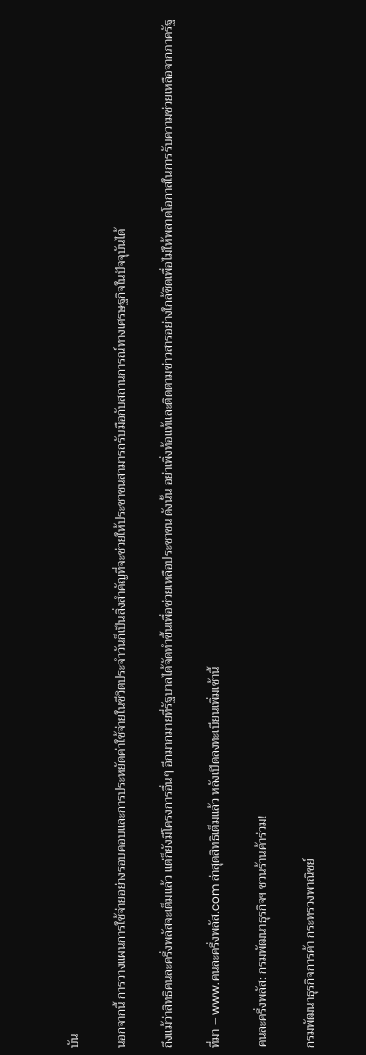บัน

นอกจากนี้ การวางแผนการใช้จ่ายอย่างรอบคอบและการประหยัดค่าใช้จ่ายในชีวิตประจำวันก็เป็นสิ่งสำคัญที่จะช่วยให้ประชาชนสามารถรับมือกับสถานการณ์ทางเศรษฐกิจในปัจจุบันได้

ถึงแม้ว่าสิทธิคนละครึ่งพลัสจะเต็มแล้ว แต่ก็ยังมีโครงการอื่นๆ อีกมากมายที่รัฐบาลได้จัดทำขึ้นเพื่อช่วยเหลือประชาชน ดังนั้น อย่าเพิ่งท้อแท้และติดตามข่าวสารอย่างใกล้ชิดเพื่อไม่ให้พลาดโอกาสในการรับความช่วยเหลือจากภาครัฐ

ที่มา – www.คนละครึ่งพลัส.com ล่าสุดสิทธิเต็มแล้ว หลังเปิดลงทะเบียนเพิ่มเช้านี้

คนละครึ่งพลัส: กรมพัฒนาธุรกิจฯ ชวนร้านค้าร่วม!

กรมพัฒนาธุรกิจการค้า กระทรวงพาณิชย์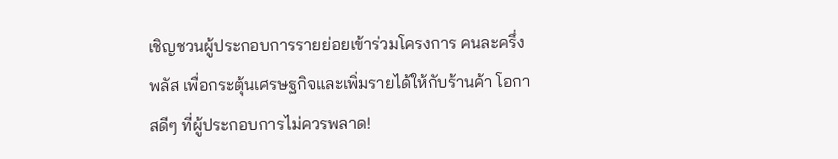เชิญชวนผู้ประกอบการรายย่อยเข้าร่วมโครงการ คนละครึ่งพลัส เพื่อกระตุ้นเศรษฐกิจและเพิ่มรายได้ให้กับร้านค้า โอกาสดีๆ ที่ผู้ประกอบการไม่ควรพลาด!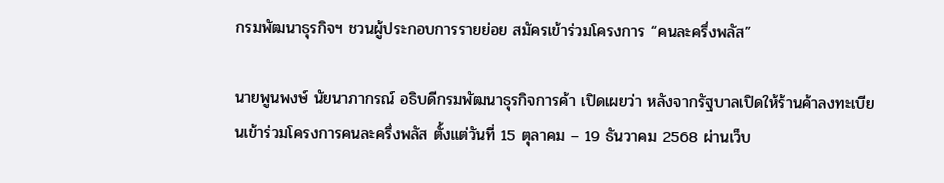กรมพัฒนาธุรกิจฯ ชวนผู้ประกอบการรายย่อย สมัครเข้าร่วมโครงการ “คนละครึ่งพลัส”

นายพูนพงษ์ นัยนาภากรณ์ อธิบดีกรมพัฒนาธุรกิจการค้า เปิดเผยว่า หลังจากรัฐบาลเปิดให้ร้านค้าลงทะเบียนเข้าร่วมโครงการคนละครึ่งพลัส ตั้งแต่วันที่ 15 ตุลาคม – 19 ธันวาคม 2568 ผ่านเว็บ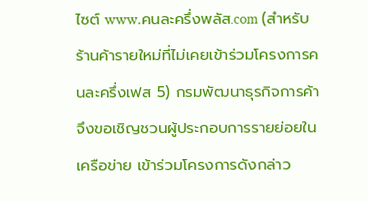ไซต์ www.คนละครึ่งพลัส.com (สำหรับร้านค้ารายใหม่ที่ไม่เคยเข้าร่วมโครงการคนละครึ่งเฟส 5) กรมพัฒนาธุรกิจการค้าจึงขอเชิญชวนผู้ประกอบการรายย่อยในเครือข่าย เข้าร่วมโครงการดังกล่าว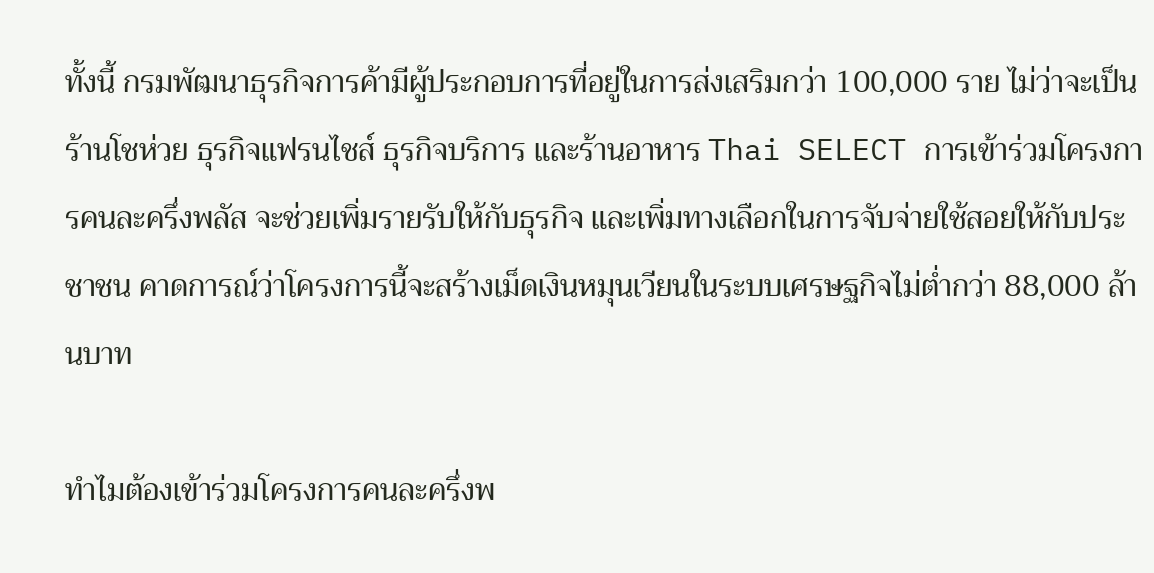ทั้งนี้ กรมพัฒนาธุรกิจการค้ามีผู้ประกอบการที่อยู่ในการส่งเสริมกว่า 100,000 ราย ไม่ว่าจะเป็นร้านโชห่วย ธุรกิจแฟรนไชส์ ธุรกิจบริการ และร้านอาหาร Thai SELECT การเข้าร่วมโครงการคนละครึ่งพลัส จะช่วยเพิ่มรายรับให้กับธุรกิจ และเพิ่มทางเลือกในการจับจ่ายใช้สอยให้กับประชาชน คาดการณ์ว่าโครงการนี้จะสร้างเม็ดเงินหมุนเวียนในระบบเศรษฐกิจไม่ต่ำกว่า 88,000 ล้านบาท

ทำไมต้องเข้าร่วมโครงการคนละครึ่งพ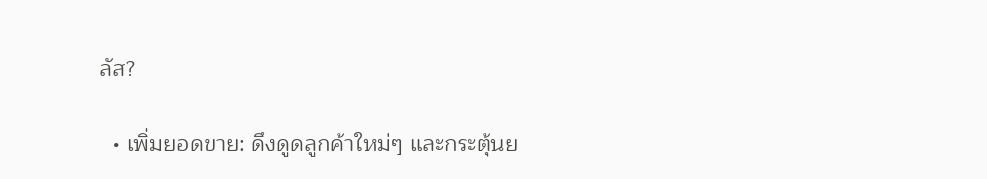ลัส?

  • เพิ่มยอดขาย: ดึงดูดลูกค้าใหม่ๆ และกระตุ้นย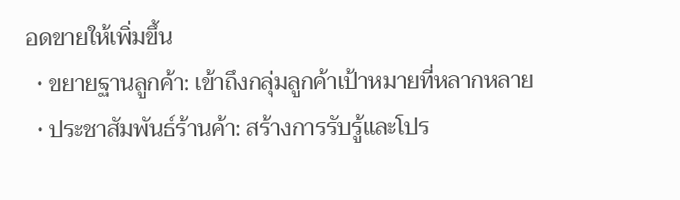อดขายให้เพิ่มขึ้น
  • ขยายฐานลูกค้า: เข้าถึงกลุ่มลูกค้าเป้าหมายที่หลากหลาย
  • ประชาสัมพันธ์ร้านค้า: สร้างการรับรู้และโปร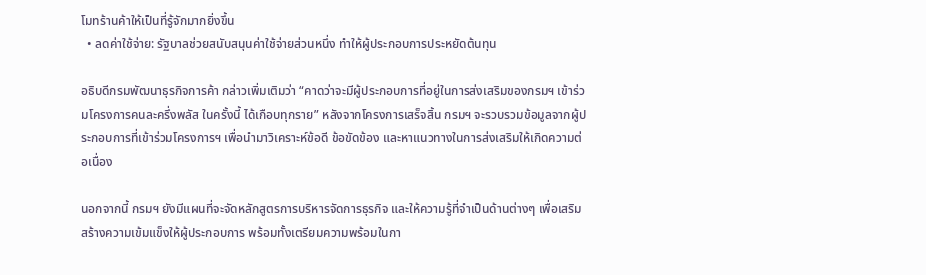โมทร้านค้าให้เป็นที่รู้จักมากยิ่งขึ้น
  • ลดค่าใช้จ่าย: รัฐบาลช่วยสนับสนุนค่าใช้จ่ายส่วนหนึ่ง ทำให้ผู้ประกอบการประหยัดต้นทุน

อธิบดีกรมพัฒนาธุรกิจการค้า กล่าวเพิ่มเติมว่า “คาดว่าจะมีผู้ประกอบการที่อยู่ในการส่งเสริมของกรมฯ เข้าร่วมโครงการคนละครึ่งพลัส ในครั้งนี้ ได้เกือบทุกราย” หลังจากโครงการเสร็จสิ้น กรมฯ จะรวบรวมข้อมูลจากผู้ประกอบการที่เข้าร่วมโครงการฯ เพื่อนำมาวิเคราะห์ข้อดี ข้อขัดข้อง และหาแนวทางในการส่งเสริมให้เกิดความต่อเนื่อง

นอกจากนี้ กรมฯ ยังมีแผนที่จะจัดหลักสูตรการบริหารจัดการธุรกิจ และให้ความรู้ที่จำเป็นด้านต่างๆ เพื่อเสริมสร้างความเข้มแข็งให้ผู้ประกอบการ พร้อมทั้งเตรียมความพร้อมในกา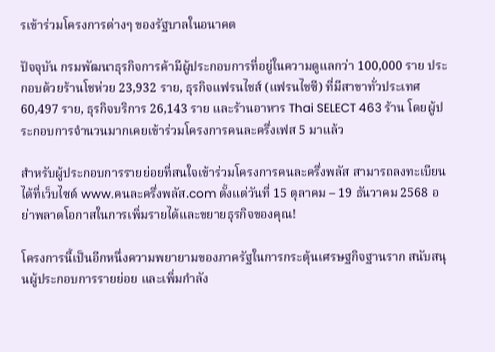รเข้าร่วมโครงการต่างๆ ของรัฐบาลในอนาคต

ปัจจุบัน กรมพัฒนาธุรกิจการค้ามีผู้ประกอบการที่อยู่ในความดูแลกว่า 100,000 ราย ประกอบด้วยร้านโชห่วย 23,932 ราย, ธุรกิจแฟรนไชส์ (แฟรนไชซี) ที่มีสาขาทั่วประเทศ 60,497 ราย, ธุรกิจบริการ 26,143 ราย และร้านอาหาร Thai SELECT 463 ร้าน โดยผู้ประกอบการจำนวนมากเคยเข้าร่วมโครงการคนละครึ่งเฟส 5 มาแล้ว

สำหรับผู้ประกอบการรายย่อยที่สนใจเข้าร่วมโครงการคนละครึ่งพลัส สามารถลงทะเบียนได้ที่เว็บไซต์ www.คนละครึ่งพลัส.com ตั้งแต่วันที่ 15 ตุลาคม – 19 ธันวาคม 2568 อย่าพลาดโอกาสในการเพิ่มรายได้และขยายธุรกิจของคุณ!

โครงการนี้เป็นอีกหนึ่งความพยายามของภาครัฐในการกระตุ้นเศรษฐกิจฐานราก สนับสนุนผู้ประกอบการรายย่อย และเพิ่มกำลัง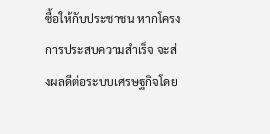ซื้อให้กับประชาชน หากโครงการประสบความสำเร็จ จะส่งผลดีต่อระบบเศรษฐกิจโดย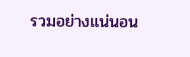รวมอย่างแน่นอน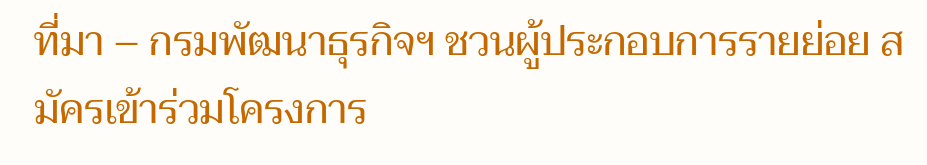ที่มา – กรมพัฒนาธุรกิจฯ ชวนผู้ประกอบการรายย่อย สมัครเข้าร่วมโครงการ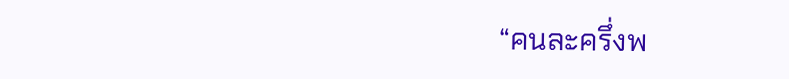“คนละครึ่งพ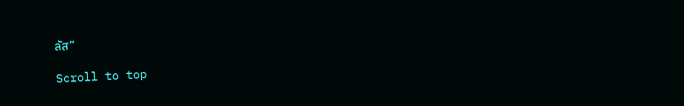ลัส”

Scroll to top